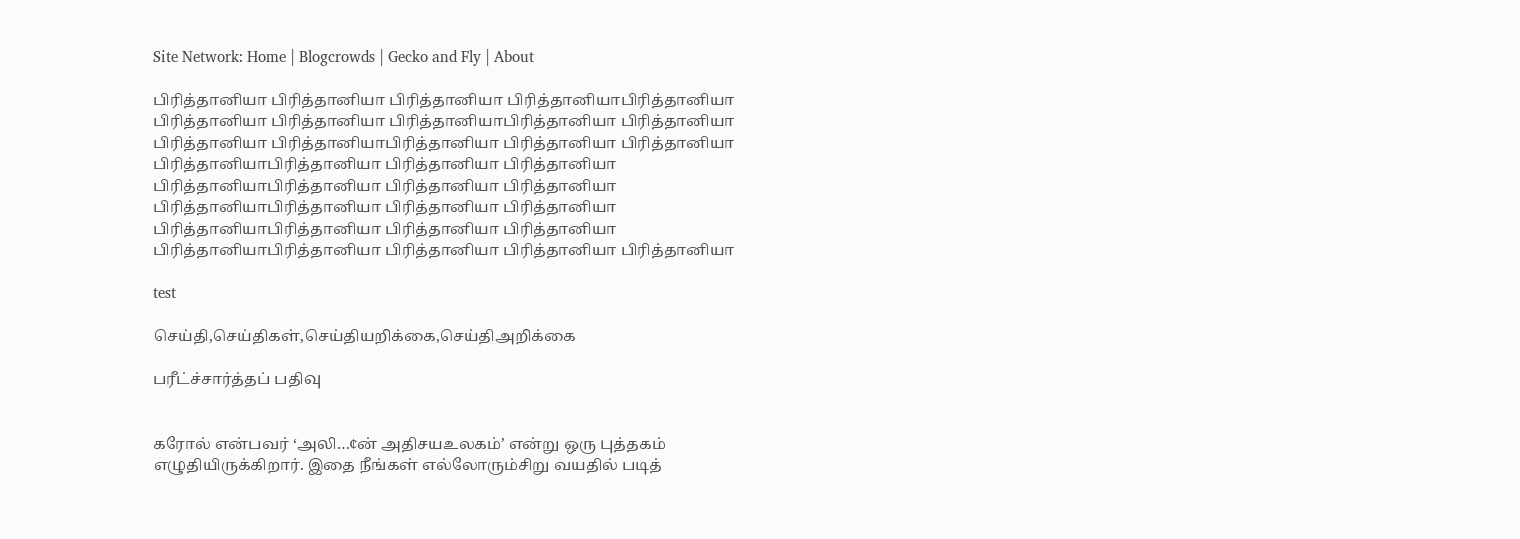Site Network: Home | Blogcrowds | Gecko and Fly | About

பிரித்தானியா பிரித்தானியா பிரித்தானியா பிரித்தானியாபிரித்தானியா பிரித்தானியா பிரித்தானியா பிரித்தானியாபிரித்தானியா பிரித்தானியா பிரித்தானியா பிரித்தானியாபிரித்தானியா பிரித்தானியா பிரித்தானியா பிரித்தானியாபிரித்தானியா பிரித்தானியா பிரித்தானியா பிரித்தானியாபிரித்தானியா பிரித்தானியா பிரித்தானியா பிரித்தானியாபிரித்தானியா பிரித்தானியா பிரித்தானியா பிரித்தானியாபிரித்தானியா பிரித்தானியா பிரித்தானியா பிரித்தானியாபிரித்தானியா பிரித்தானியா பிரித்தானியா பிரித்தானியா

test

செய்தி,செய்திகள்,செய்தியறிக்கை,செய்திஅறிக்கை

பரீட்ச்சார்த்தப் பதிவு


கரோல் என்பவர் ‘அலி…¢ன் அதிசயஉலகம்’ என்று ஒரு புத்தகம் எழுதியிருக்கிறார். இதை நீங்கள் எல்லோரும்சிறு வயதில் படித்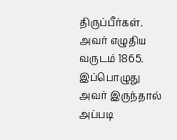திருப்பீர்கள். அவர் எழுதிய வருடம் 1865. இப்பொழுது அவர் இருந்தால் அப்படி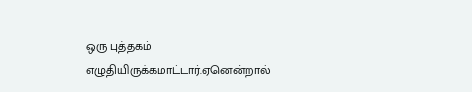ஒரு புத்தகம் எழுதியிருக்கமாட்டார்.ஏனென்றால்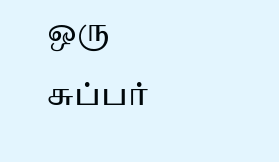ஒரு சுப்பர்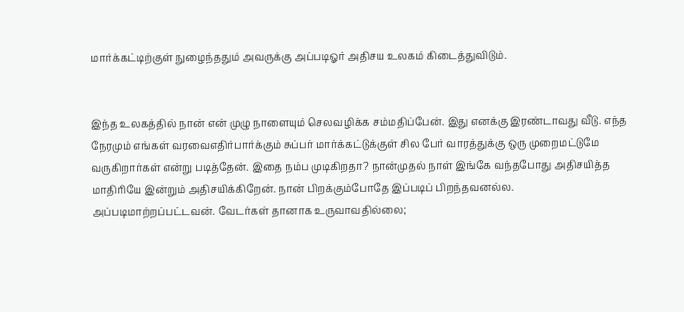மார்க்கட்டிற்குள் நுழைந்ததும் அவருக்கு அப்படிஓர் அதிசய உலகம் கிடைத்துவிடும்.


இந்த உலகத்தில் நான் என் முழு நாளையும் செலவழிக்க சம்மதிப்பேன். இது எனக்கு இரண்டாவது வீடு. எந்த நேரமும் எங்கள் வரவைஎதிர்பார்க்கும் சுப்பர் மார்க்கட்டுக்குள் சில பேர் வாரத்துக்கு ஒரு முறைமட்டுமே வருகிறார்கள் என்று படித்தேன். இதை நம்ப முடிகிறதா? நான்முதல் நாள் இங்கே வந்தபோது அதிசயித்த மாதிரியே இன்றும் அதிசயிக்கிறேன். நான் பிறக்கும்போதே இப்படிப் பிறந்தவனல்ல. அப்படிமாற்றப்பட்டவன். வேடர்கள் தானாக உருவாவதில்லை;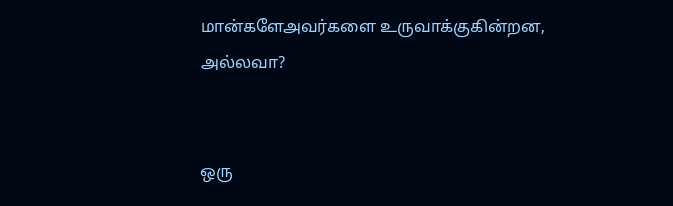மான்களேஅவர்களை உருவாக்குகின்றன, அல்லவா?


ஒரு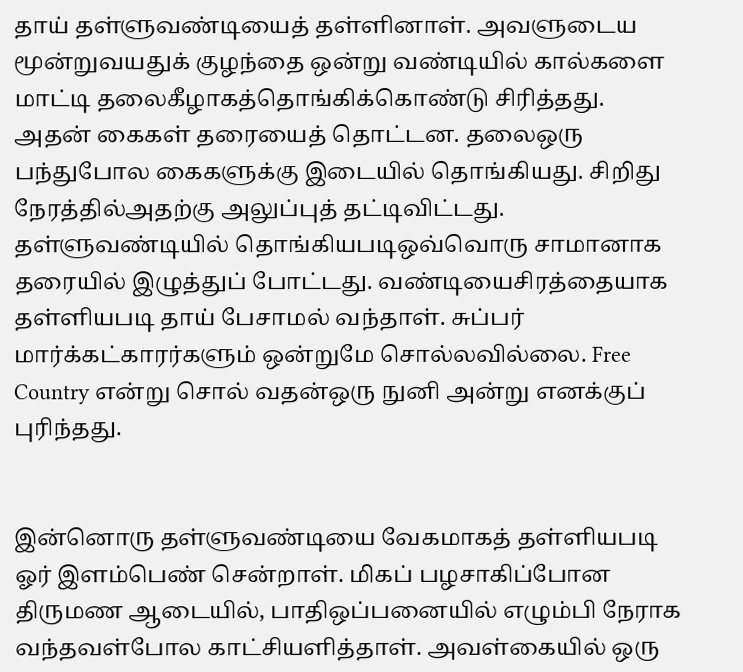தாய் தள்ளுவண்டியைத் தள்ளினாள். அவளுடைய மூன்றுவயதுக் குழந்தை ஒன்று வண்டியில் கால்களை மாட்டி தலைகீழாகத்தொங்கிக்கொண்டு சிரித்தது. அதன் கைகள் தரையைத் தொட்டன. தலைஒரு பந்துபோல கைகளுக்கு இடையில் தொங்கியது. சிறிது நேரத்தில்அதற்கு அலுப்புத் தட்டிவிட்டது. தள்ளுவண்டியில் தொங்கியபடிஒவ்வொரு சாமானாக தரையில் இழுத்துப் போட்டது. வண்டியைசிரத்தையாக தள்ளியபடி தாய் பேசாமல் வந்தாள். சுப்பர் மார்க்கட்காரர்களும் ஒன்றுமே சொல்லவில்லை. Free Country என்று சொல் வதன்ஒரு நுனி அன்று எனக்குப் புரிந்தது.


இன்னொரு தள்ளுவண்டியை வேகமாகத் தள்ளியபடி ஓர் இளம்பெண் சென்றாள். மிகப் பழசாகிப்போன திருமண ஆடையில், பாதிஒப்பனையில் எழும்பி நேராக வந்தவள்போல காட்சியளித்தாள். அவள்கையில் ஒரு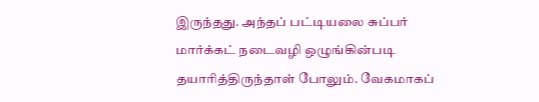இருந்தது. அந்தப் பட்டியலை சுப்பர் மார்க்கட் நடைவழி ஒழுங்கின்படி தயாரித்திருந்தாள் போலும். வேகமாகப்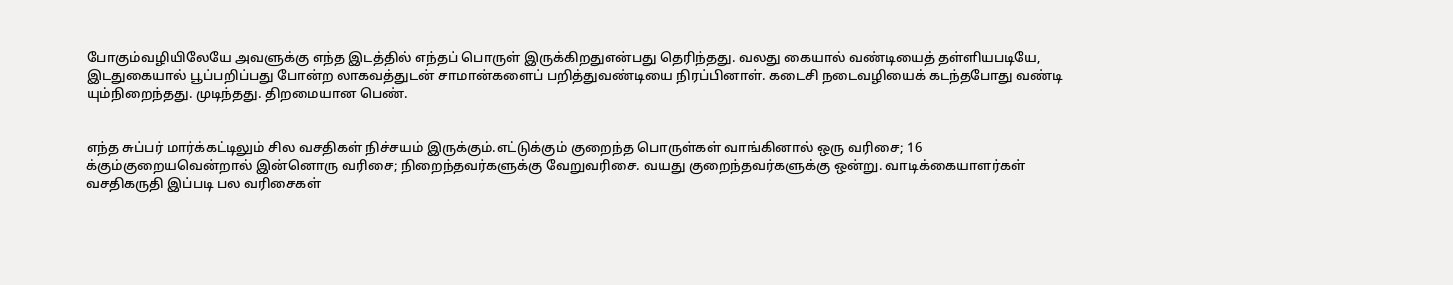போகும்வழியிலேயே அவளுக்கு எந்த இடத்தில் எந்தப் பொருள் இருக்கிறதுஎன்பது தெரிந்தது. வலது கையால் வண்டியைத் தள்ளியபடியே, இடதுகையால் பூப்பறிப்பது போன்ற லாகவத்துடன் சாமான்களைப் பறித்துவண்டியை நிரப்பினாள். கடைசி நடைவழியைக் கடந்தபோது வண்டி யும்நிறைந்தது. முடிந்தது. திறமையான பெண்.


எந்த சுப்பர் மார்க்கட்டிலும் சில வசதிகள் நிச்சயம் இருக்கும்.எட்டுக்கும் குறைந்த பொருள்கள் வாங்கினால் ஒரு வரிசை; 16 க்கும்குறையவென்றால் இன்னொரு வரிசை; நிறைந்தவர்களுக்கு வேறுவரிசை. வயது குறைந்தவர்களுக்கு ஒன்று. வாடிக்கையாளர்கள் வசதிகருதி இப்படி பல வரிசைகள்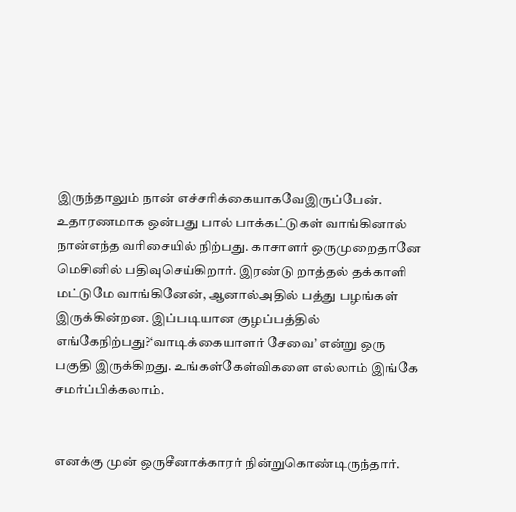இருந்தாலும் நான் எச்சரிக்கையாகவேஇருப்பேன். உதாரணமாக ஒன்பது பால் பாக்கட்டுகள் வாங்கினால் நான்எந்த வரிசையில் நிற்பது. காசாளர் ஒருமுறைதானே மெசினில் பதிவுசெய்கிறார். இரண்டு றாத்தல் தக்காளி மட்டுமே வாங்கினேன், ஆனால்அதில் பத்து பழங்கள் இருக்கின்றன. இப்படியான குழப்பத்தில் எங்கேநிற்பது?‘வாடிக்கையாளர் சேவை’ என்று ஒரு பகுதி இருக்கிறது. உங்கள்கேள்விகளை எல்லாம் இங்கே சமர்ப்பிக்கலாம்.


எனக்கு முன் ஒருசீனாக்காரர் நின்றுகொண்டிருந்தார்.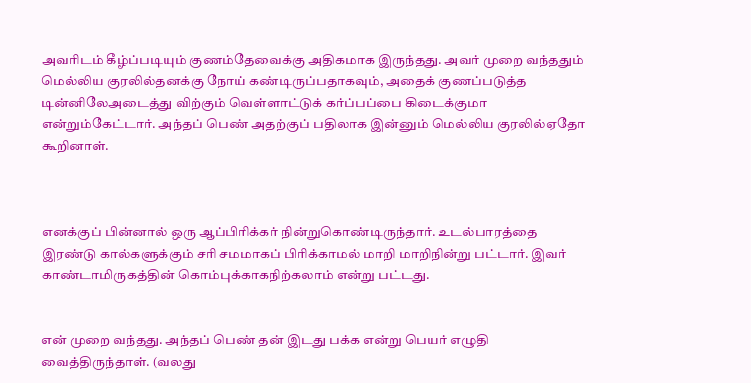அவரிடம் கீழ்ப்படியும் குணம்தேவைக்கு அதிகமாக இருந்தது. அவர் முறை வந்ததும் மெல்லிய குரலில்தனக்கு நோய் கண்டிருப்பதாகவும், அதைக் குணப்படுத்த டின்னிலேஅடைத்து விற்கும் வெள்ளாட்டுக் கர்ப்பப்பை கிடைக்குமா என்றும்கேட்டார். அந்தப் பெண் அதற்குப் பதிலாக இன்னும் மெல்லிய குரலில்ஏதோ கூறினாள்.



எனக்குப் பின்னால் ஒரு ஆப்பிரிக்கர் நின்றுகொண்டிருந்தார். உடல்பாரத்தை இரண்டு கால்களுக்கும் சரி சமமாகப் பிரிக்காமல் மாறி மாறிநின்று பட்டார். இவர் காண்டாமிருகத்தின் கொம்புக்காகநிற்கலாம் என்று பட்டது.


என் முறை வந்தது. அந்தப் பெண் தன் இடது பக்க என்று பெயர் எழுதி வைத்திருந்தாள். (வலது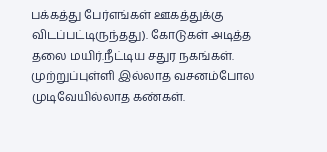பக்கத்து பேர்எங்கள் ஊகத்துக்கு விடப்பட்டிருந்தது). கோடுகள் அடித்த தலை மயிர்.நீட்டிய சதுர நகங்கள். முற்றுப்புள்ளி இல்லாத வசனம்போல முடிவேயில்லாத கண்கள்.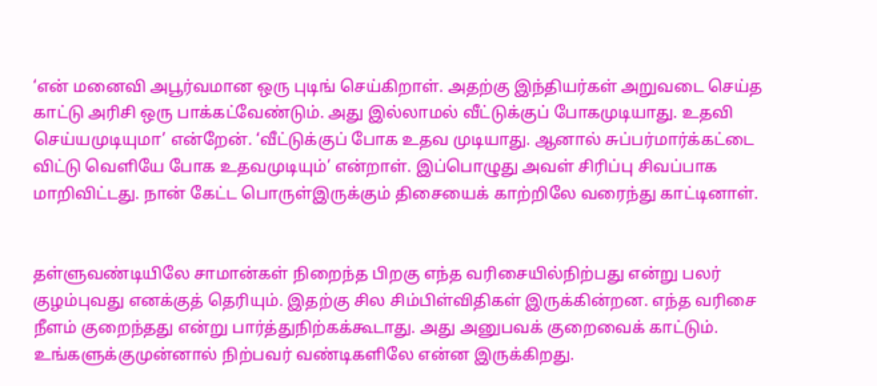‘என் மனைவி அபூர்வமான ஒரு புடிங் செய்கிறாள். அதற்கு இந்தியர்கள் அறுவடை செய்த காட்டு அரிசி ஒரு பாக்கட்வேண்டும். அது இல்லாமல் வீட்டுக்குப் போகமுடியாது. உதவி செய்யமுடியுமா’ என்றேன். ‘வீட்டுக்குப் போக உதவ முடியாது. ஆனால் சுப்பர்மார்க்கட்டை விட்டு வெளியே போக உதவமுடியும்’ என்றாள். இப்பொழுது அவள் சிரிப்பு சிவப்பாக மாறிவிட்டது. நான் கேட்ட பொருள்இருக்கும் திசையைக் காற்றிலே வரைந்து காட்டினாள்.


தள்ளுவண்டியிலே சாமான்கள் நிறைந்த பிறகு எந்த வரிசையில்நிற்பது என்று பலர் குழம்புவது எனக்குத் தெரியும். இதற்கு சில சிம்பிள்விதிகள் இருக்கின்றன. எந்த வரிசை நீளம் குறைந்தது என்று பார்த்துநிற்கக்கூடாது. அது அனுபவக் குறைவைக் காட்டும். உங்களுக்குமுன்னால் நிற்பவர் வண்டிகளிலே என்ன இருக்கிறது.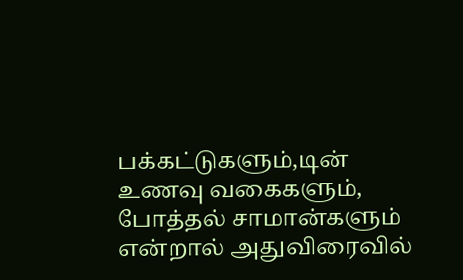பக்கட்டுகளும்,டின் உணவு வகைகளும், போத்தல் சாமான்களும் என்றால் அதுவிரைவில்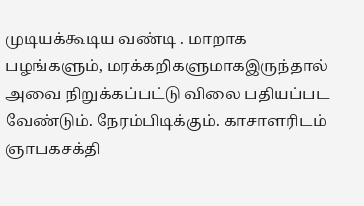முடியக்கூடிய வண்டி . மாறாக பழங்களும், மரக்கறிகளுமாகஇருந்தால் அவை நிறுக்கப்பட்டு விலை பதியப்பட வேண்டும். நேரம்பிடிக்கும். காசாளரிடம் ஞாபகசக்தி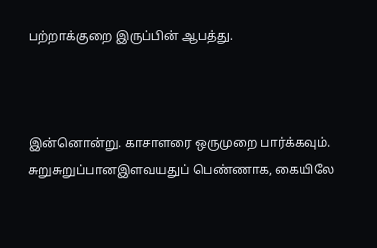பற்றாக்குறை இருப்பின் ஆபத்து.



இன்னொன்று. காசாளரை ஒருமுறை பார்க்கவும். சுறுசுறுப்பானஇளவயதுப் பெண்ணாக, கையிலே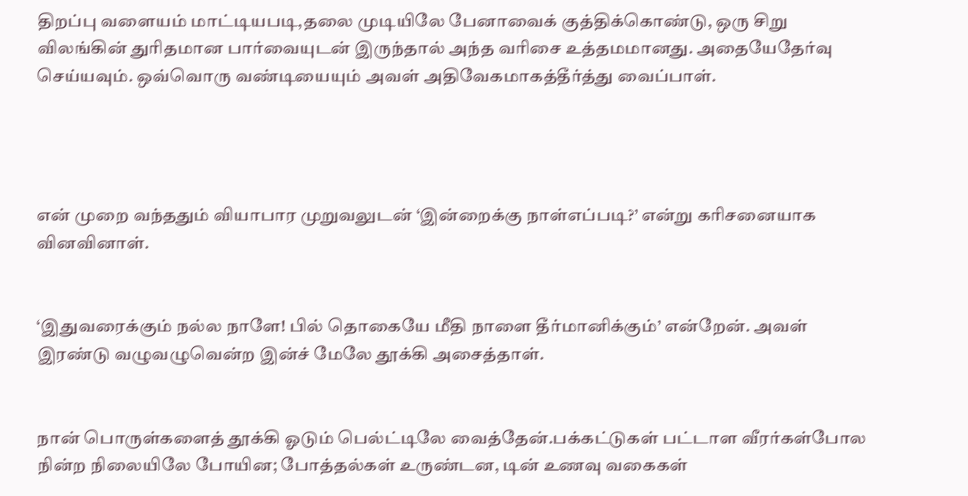திறப்பு வளையம் மாட்டியபடி,தலை முடியிலே பேனாவைக் குத்திக்கொண்டு, ஒரு சிறு விலங்கின் துரிதமான பார்வையுடன் இருந்தால் அந்த வரிசை உத்தமமானது. அதையேதேர்வு செய்யவும். ஒவ்வொரு வண்டியையும் அவள் அதிவேகமாகத்தீர்த்து வைப்பாள்.




என் முறை வந்ததும் வியாபார முறுவலுடன் ‘இன்றைக்கு நாள்எப்படி?’ என்று கரிசனையாக வினவினாள்.


‘இதுவரைக்கும் நல்ல நாளே! பில் தொகையே மீதி நாளை தீர்மானிக்கும்’ என்றேன். அவள் இரண்டு வழுவழுவென்ற இன்ச் மேலே தூக்கி அசைத்தாள்.


நான் பொருள்களைத் தூக்கி ஓடும் பெல்ட்டிலே வைத்தேன்.பக்கட்டுகள் பட்டாள வீரர்கள்போல நின்ற நிலையிலே போயின; போத்தல்கள் உருண்டன, டின் உணவு வகைகள்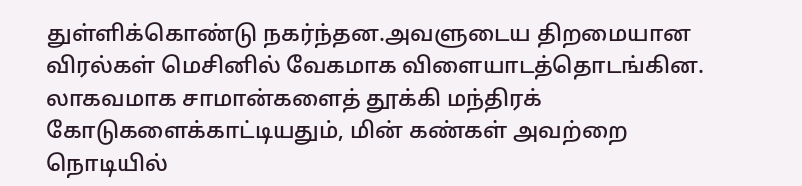துள்ளிக்கொண்டு நகர்ந்தன.அவளுடைய திறமையான விரல்கள் மெசினில் வேகமாக விளையாடத்தொடங்கின. லாகவமாக சாமான்களைத் தூக்கி மந்திரக் கோடுகளைக்காட்டியதும், மின் கண்கள் அவற்றை நொடியில்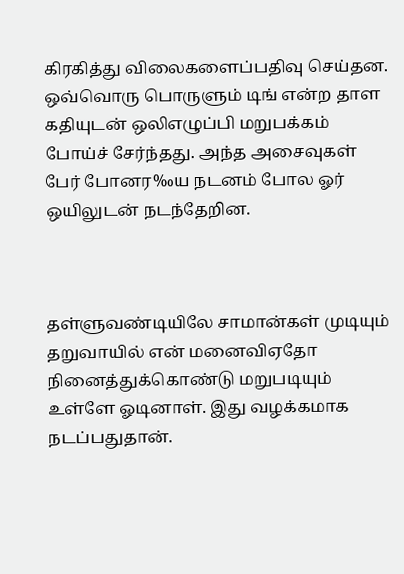கிரகித்து விலைகளைப்பதிவு செய்தன. ஒவ்வொரு பொருளும் டிங் என்ற தாள கதியுடன் ஒலிஎழுப்பி மறுபக்கம் போய்ச் சேர்ந்தது. அந்த அசைவுகள் பேர் போனர‰ய நடனம் போல ஓர் ஒயிலுடன் நடந்தேறின.



தள்ளுவண்டியிலே சாமான்கள் முடியும் தறுவாயில் என் மனைவிஏதோ நினைத்துக்கொண்டு மறுபடியும் உள்ளே ஓடினாள். இது வழக்கமாக நடப்பதுதான்.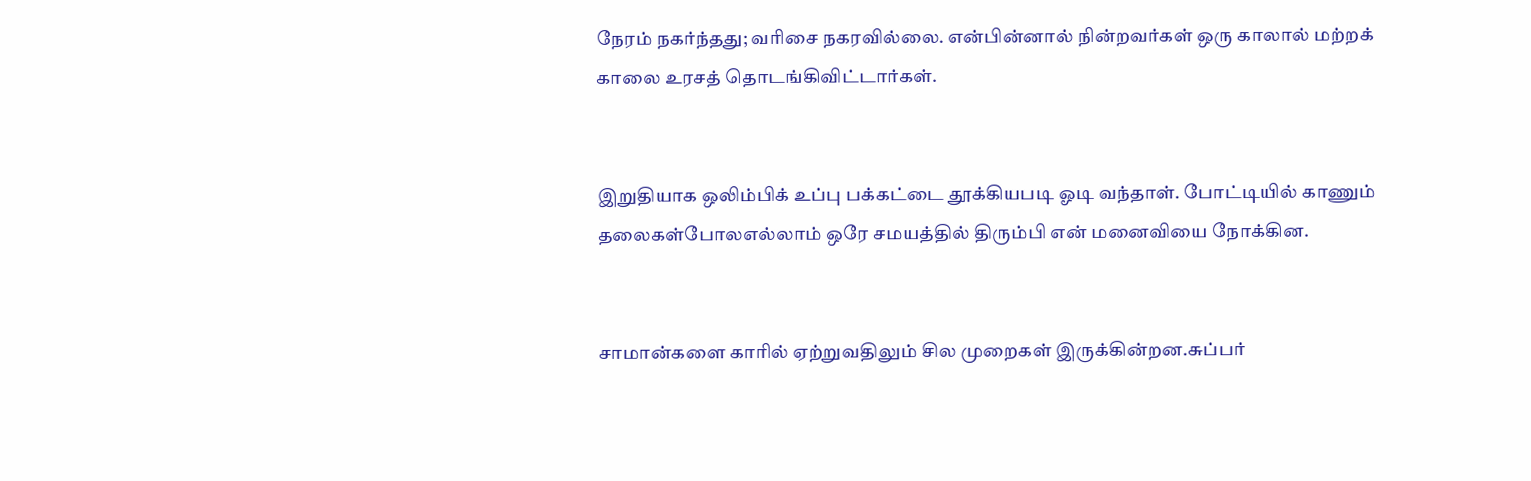நேரம் நகர்ந்தது; வரிசை நகரவில்லை. என்பின்னால் நின்றவர்கள் ஒரு காலால் மற்றக் காலை உரசத் தொடங்கிவிட்டார்கள்.


இறுதியாக ஒலிம்பிக் உப்பு பக்கட்டை தூக்கியபடி ஓடி வந்தாள். போட்டியில் காணும் தலைகள்போலஎல்லாம் ஒரே சமயத்தில் திரும்பி என் மனைவியை நோக்கின.


சாமான்களை காரில் ஏற்றுவதிலும் சில முறைகள் இருக்கின்றன.சுப்பர்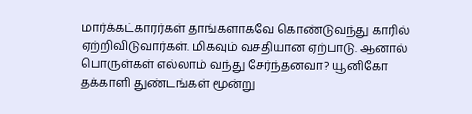மார்க்கட்காரர்கள் தாங்களாகவே கொண்டுவந்து காரில் ஏற்றிவிடுவார்கள். மிகவும் வசதியான ஏற்பாடு. ஆனால் பொருள்கள் எல்லாம் வந்து சேர்ந்தனவா? யூனிகோ தக்காளி துண்டங்கள் மூன்று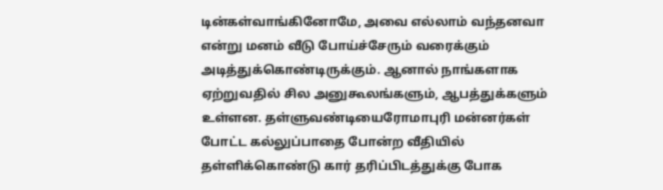டின்கள்வாங்கினோமே, அவை எல்லாம் வந்தனவா என்று மனம் வீடு போய்ச்சேரும் வரைக்கும் அடித்துக்கொண்டிருக்கும். ஆனால் நாங்களாக ஏற்றுவதில் சில அனுகூலங்களும், ஆபத்துக்களும் உள்ளன. தள்ளுவண்டியைரோமாபுரி மன்னர்கள் போட்ட கல்லுப்பாதை போன்ற வீதியில் தள்ளிக்கொண்டு கார் தரிப்பிடத்துக்கு போக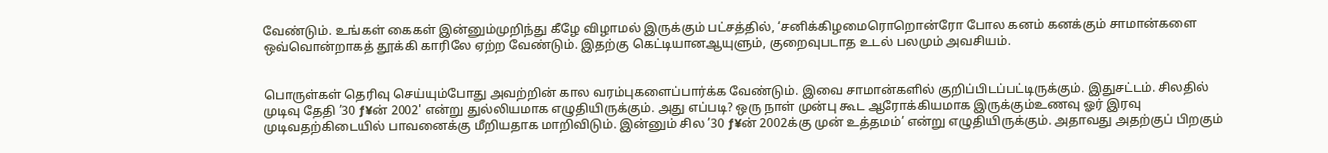வேண்டும். உங்கள் கைகள் இன்னும்முறிந்து கீழே விழாமல் இருக்கும் பட்சத்தில், ‘சனிக்கிழமைரொறொன்ரோ போல கனம் கனக்கும் சாமான்களை ஒவ்வொன்றாகத் தூக்கி காரிலே ஏற்ற வேண்டும். இதற்கு கெட்டியானஆயுளும், குறைவுபடாத உடல் பலமும் அவசியம்.


பொருள்கள் தெரிவு செய்யும்போது அவற்றின் கால வரம்புகளைப்பார்க்க வேண்டும். இவை சாமான்களில் குறிப்பிடப்பட்டிருக்கும். இதுசட்டம். சிலதில் முடிவு தேதி ’30 ƒ¥ன் 2002' என்று துல்லியமாக எழுதியிருக்கும். அது எப்படி? ஒரு நாள் முன்பு கூட ஆரோக்கியமாக இருக்கும்உணவு ஓர் இரவு முடிவதற்கிடையில் பாவனைக்கு மீறியதாக மாறிவிடும். இன்னும் சில ’30 ƒ¥ன் 2002க்கு முன் உத்தமம்’ என்று எழுதியிருக்கும். அதாவது அதற்குப் பிறகும்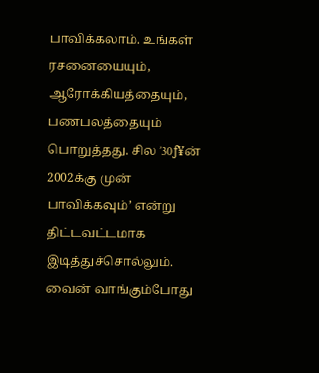பாவிக்கலாம். உங்கள் ரசனையையும், ஆரோக்கியத்தையும், பணபலத்தையும் பொறுத்தது. சில ’30ƒ¥ன் 2002க்கு முன் பாவிக்கவும்’ என்று திட்டவட்டமாக இடித்துச்சொல்லும். வைன் வாங்கும்போது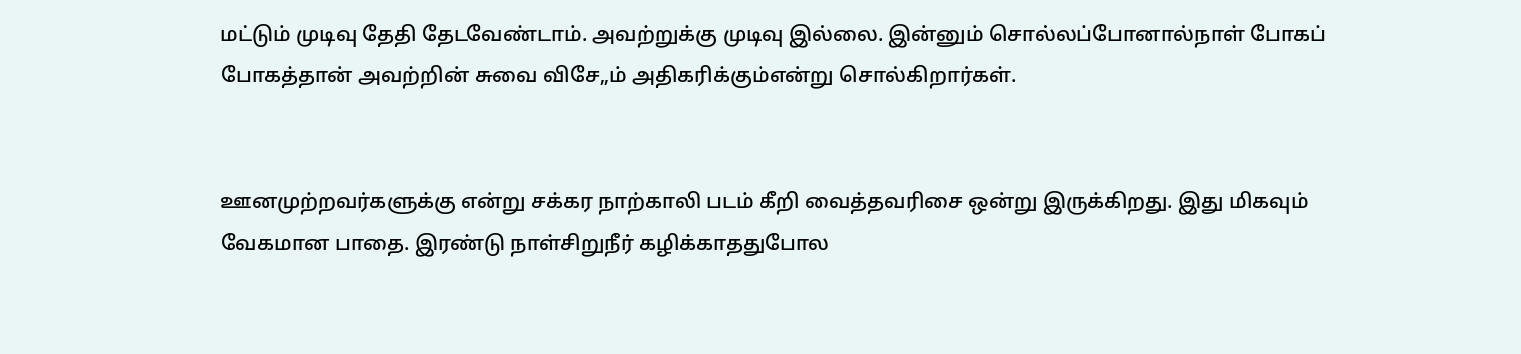மட்டும் முடிவு தேதி தேடவேண்டாம். அவற்றுக்கு முடிவு இல்லை. இன்னும் சொல்லப்போனால்நாள் போகப் போகத்தான் அவற்றின் சுவை விசே„ம் அதிகரிக்கும்என்று சொல்கிறார்கள்.


ஊனமுற்றவர்களுக்கு என்று சக்கர நாற்காலி படம் கீறி வைத்தவரிசை ஒன்று இருக்கிறது. இது மிகவும் வேகமான பாதை. இரண்டு நாள்சிறுநீர் கழிக்காததுபோல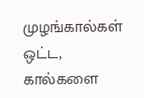முழங்கால்கள் ஒட்ட, கால்களை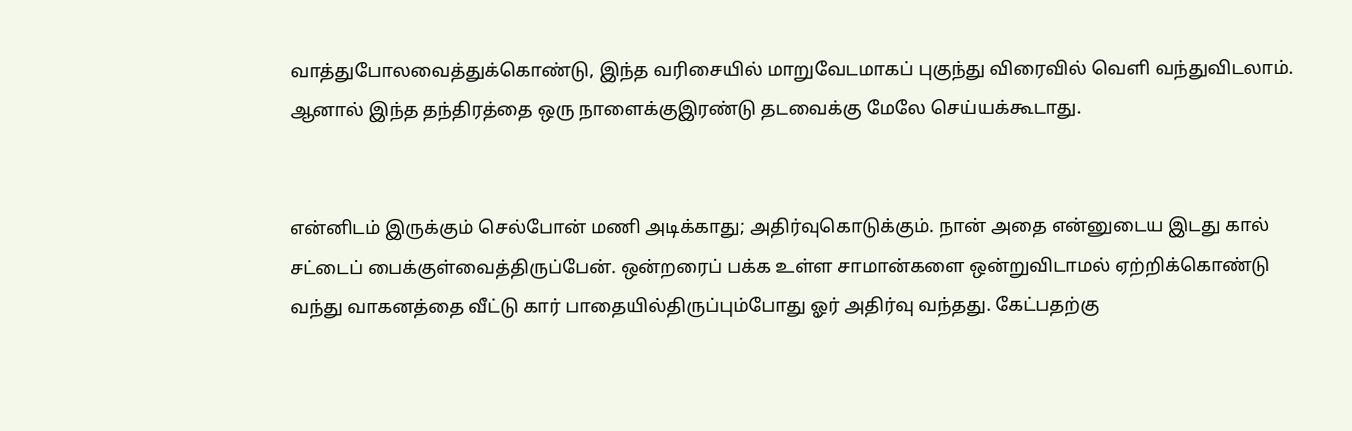வாத்துபோலவைத்துக்கொண்டு, இந்த வரிசையில் மாறுவேடமாகப் புகுந்து விரைவில் வெளி வந்துவிடலாம். ஆனால் இந்த தந்திரத்தை ஒரு நாளைக்குஇரண்டு தடவைக்கு மேலே செய்யக்கூடாது.


என்னிடம் இருக்கும் செல்போன் மணி அடிக்காது; அதிர்வுகொடுக்கும். நான் அதை என்னுடைய இடது கால் சட்டைப் பைக்குள்வைத்திருப்பேன். ஒன்றரைப் பக்க உள்ள சாமான்களை ஒன்றுவிடாமல் ஏற்றிக்கொண்டு வந்து வாகனத்தை வீட்டு கார் பாதையில்திருப்பும்போது ஓர் அதிர்வு வந்தது. கேட்பதற்கு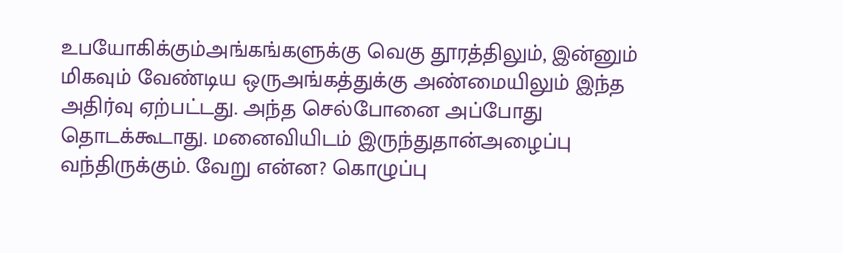உபயோகிக்கும்அங்கங்களுக்கு வெகு தூரத்திலும், இன்னும் மிகவும் வேண்டிய ஒருஅங்கத்துக்கு அண்மையிலும் இந்த அதிர்வு ஏற்பட்டது. அந்த செல்போனை அப்போது தொடக்கூடாது. மனைவியிடம் இருந்துதான்அழைப்பு வந்திருக்கும். வேறு என்ன? கொழுப்பு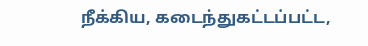நீக்கிய, கடைந்துகட்டப்பட்ட,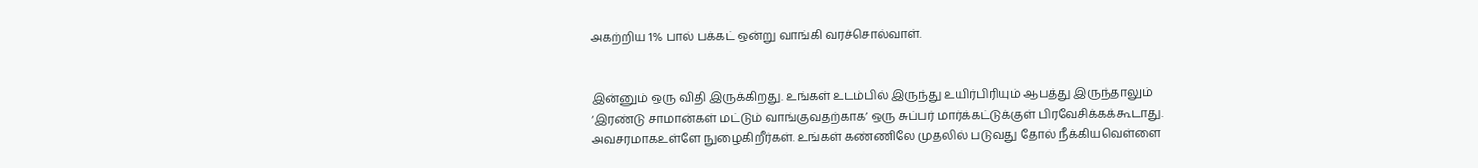அகற்றிய 1% பால் பக்கட் ஒன்று வாங்கி வரச்சொல்வாள்.


இன்னும் ஒரு விதி இருக்கிறது. உங்கள் உடம்பில் இருந்து உயிர்பிரியும் ஆபத்து இருந்தாலும் ‘இரண்டு சாமான்கள் மட்டும் வாங்குவதற்காக’ ஒரு சுப்பர் மார்க்கட்டுக்குள் பிரவேசிக்கக்கூடாது. அவசரமாகஉள்ளே நுழைகிறீர்கள். உங்கள் கண்ணிலே முதலில் படுவது தோல் நீக்கியவெள்ளை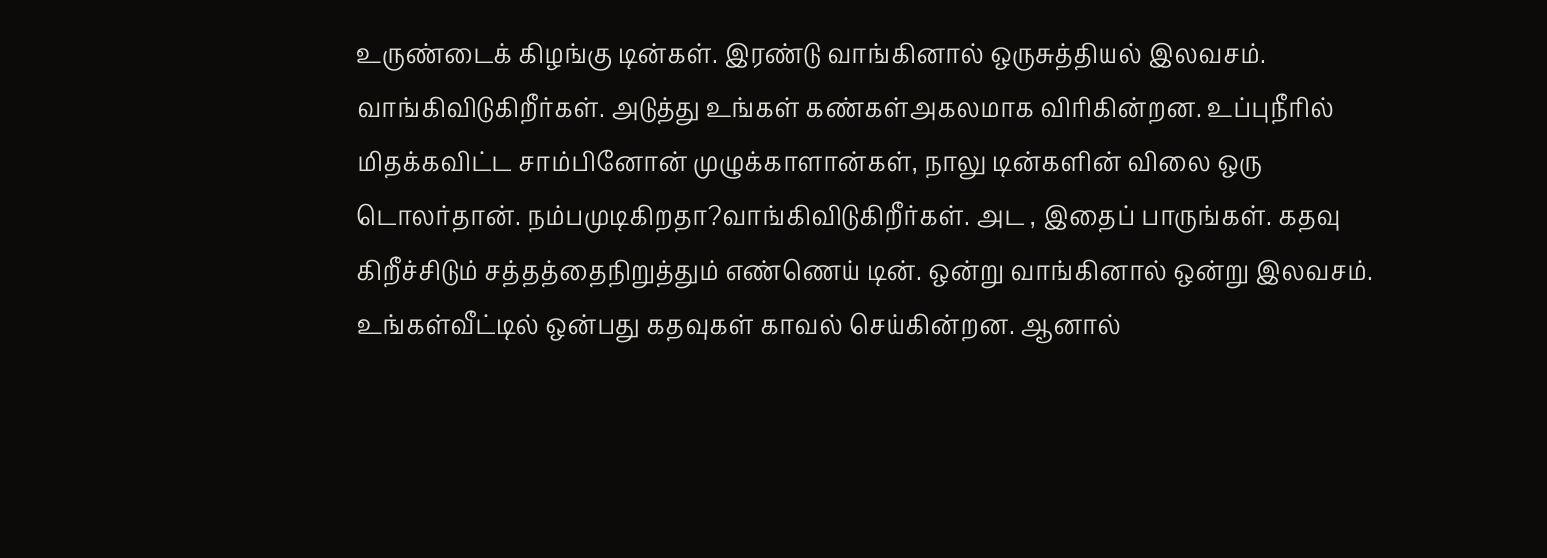உருண்டைக் கிழங்கு டின்கள். இரண்டு வாங்கினால் ஒருசுத்தியல் இலவசம். வாங்கிவிடுகிறீர்கள். அடுத்து உங்கள் கண்கள்அகலமாக விரிகின்றன. உப்புநீரில் மிதக்கவிட்ட சாம்பினோன் முழுக்காளான்கள், நாலு டின்களின் விலை ஒரு டொலர்தான். நம்பமுடிகிறதா?வாங்கிவிடுகிறீர்கள். அட , இதைப் பாருங்கள். கதவு கிறீச்சிடும் சத்தத்தைநிறுத்தும் எண்ணெய் டின். ஒன்று வாங்கினால் ஒன்று இலவசம். உங்கள்வீட்டில் ஒன்பது கதவுகள் காவல் செய்கின்றன. ஆனால்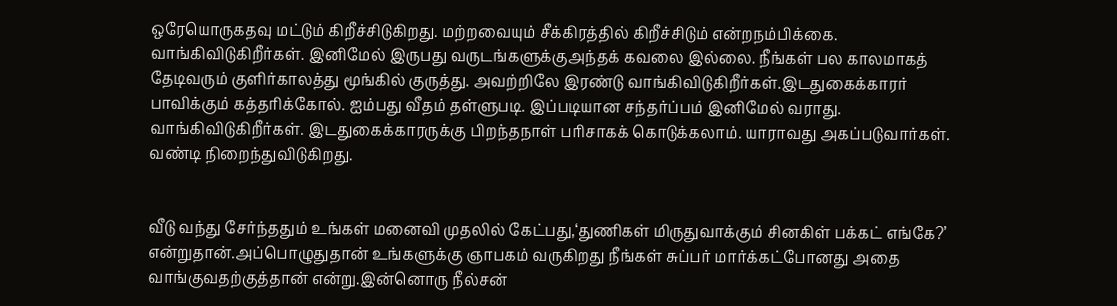ஒரேயொருகதவு மட்டும் கிறீச்சிடுகிறது. மற்றவையும் சீக்கிரத்தில் கிறீச்சிடும் என்றநம்பிக்கை. வாங்கிவிடுகிறீர்கள். இனிமேல் இருபது வருடங்களுக்குஅந்தக் கவலை இல்லை. நீங்கள் பல காலமாகத் தேடிவரும் குளிர்காலத்து மூங்கில் குருத்து. அவற்றிலே இரண்டு வாங்கிவிடுகிறீர்கள்.இடதுகைக்காரர் பாவிக்கும் கத்தரிக்கோல். ஐம்பது வீதம் தள்ளுபடி. இப்படியான சந்தர்ப்பம் இனிமேல் வராது. வாங்கிவிடுகிறீர்கள். இடதுகைக்காரருக்கு பிறந்தநாள் பரிசாகக் கொடுக்கலாம். யாராவது அகப்படுவார்கள். வண்டி நிறைந்துவிடுகிறது.


வீடு வந்து சேர்ந்ததும் உங்கள் மனைவி முதலில் கேட்பது,‘துணிகள் மிருதுவாக்கும் சினகிள் பக்கட் எங்கே?’ என்றுதான்.அப்பொழுதுதான் உங்களுக்கு ஞாபகம் வருகிறது நீங்கள் சுப்பர் மார்க்கட்போனது அதை வாங்குவதற்குத்தான் என்று.இன்னொரு நீல்சன்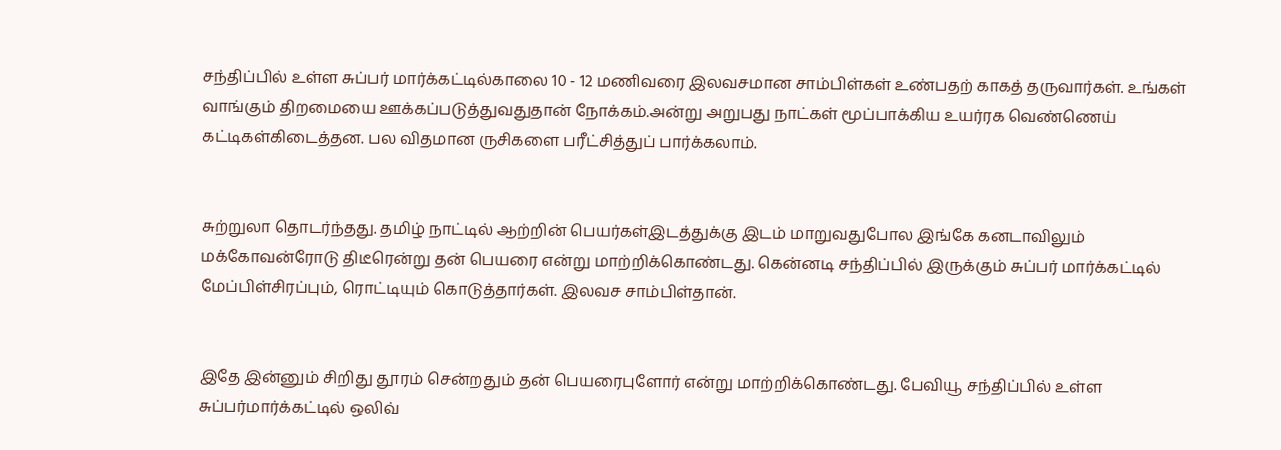சந்திப்பில் உள்ள சுப்பர் மார்க்கட்டில்காலை 10 - 12 மணிவரை இலவசமான சாம்பிள்கள் உண்பதற் காகத் தருவார்கள். உங்கள் வாங்கும் திறமையை ஊக்கப்படுத்துவதுதான் நோக்கம்.அன்று அறுபது நாட்கள் மூப்பாக்கிய உயர்ரக வெண்ணெய் கட்டிகள்கிடைத்தன. பல விதமான ருசிகளை பரீட்சித்துப் பார்க்கலாம்.


சுற்றுலா தொடர்ந்தது. தமிழ் நாட்டில் ஆற்றின் பெயர்கள்இடத்துக்கு இடம் மாறுவதுபோல இங்கே கனடாவிலும் மக்கோவன்ரோடு திடீரென்று தன் பெயரை என்று மாற்றிக்கொண்டது. கென்னடி சந்திப்பில் இருக்கும் சுப்பர் மார்க்கட்டில் மேப்பிள்சிரப்பும், ரொட்டியும் கொடுத்தார்கள். இலவச சாம்பிள்தான்.


இதே இன்னும் சிறிது தூரம் சென்றதும் தன் பெயரைபுளோர் என்று மாற்றிக்கொண்டது. பேவியூ சந்திப்பில் உள்ள சுப்பர்மார்க்கட்டில் ஒலிவ்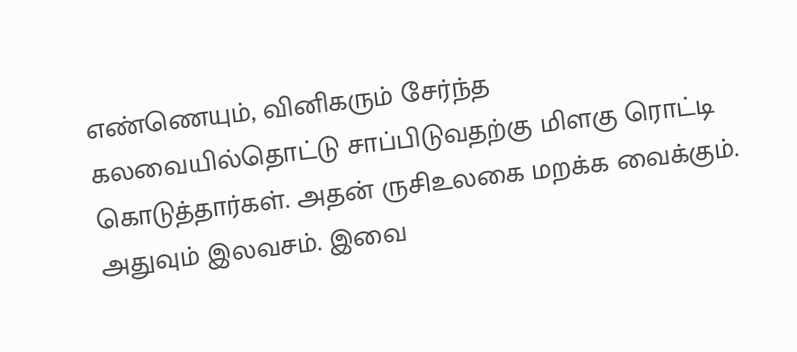எண்ணெயும், வினிகரும் சேர்ந்த கலவையில்தொட்டு சாப்பிடுவதற்கு மிளகு ரொட்டி கொடுத்தார்கள். அதன் ருசிஉலகை மறக்க வைக்கும். அதுவும் இலவசம். இவை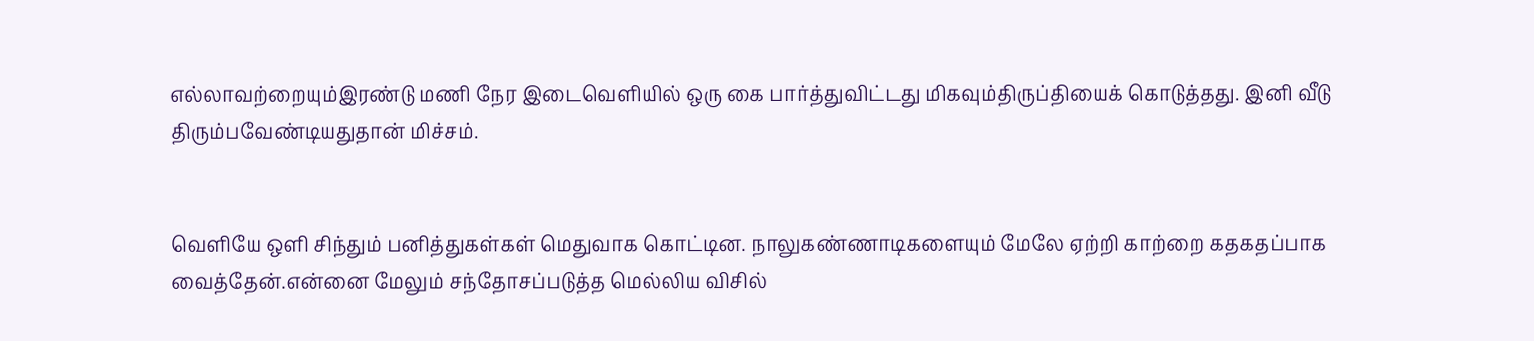எல்லாவற்றையும்இரண்டு மணி நேர இடைவெளியில் ஒரு கை பார்த்துவிட்டது மிகவும்திருப்தியைக் கொடுத்தது. இனி வீடு திரும்பவேண்டியதுதான் மிச்சம்.


வெளியே ஒளி சிந்தும் பனித்துகள்கள் மெதுவாக கொட்டின. நாலுகண்ணாடிகளையும் மேலே ஏற்றி காற்றை கதகதப்பாக வைத்தேன்.என்னை மேலும் சந்தோசப்படுத்த மெல்லிய விசில்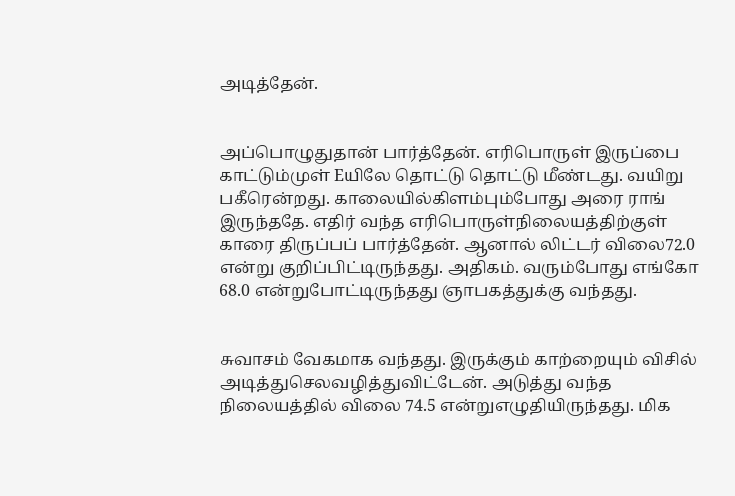அடித்தேன்.


அப்பொழுதுதான் பார்த்தேன். எரிபொருள் இருப்பை காட்டும்முள் Eயிலே தொட்டு தொட்டு மீண்டது. வயிறு பகீரென்றது. காலையில்கிளம்பும்போது அரை ராங் இருந்ததே. எதிர் வந்த எரிபொருள்நிலையத்திற்குள் காரை திருப்பப் பார்த்தேன். ஆனால் லிட்டர் விலை72.0 என்று குறிப்பிட்டிருந்தது. அதிகம். வரும்போது எங்கோ 68.0 என்றுபோட்டிருந்தது ஞாபகத்துக்கு வந்தது.


சுவாசம் வேகமாக வந்தது. இருக்கும் காற்றையும் விசில் அடித்துசெலவழித்துவிட்டேன். அடுத்து வந்த நிலையத்தில் விலை 74.5 என்றுஎழுதியிருந்தது. மிக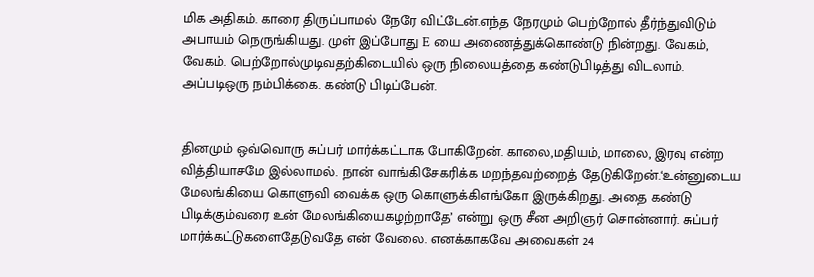மிக அதிகம். காரை திருப்பாமல் நேரே விட்டேன்.எந்த நேரமும் பெற்றோல் தீர்ந்துவிடும் அபாயம் நெருங்கியது. முள் இப்போது E யை அணைத்துக்கொண்டு நின்றது. வேகம், வேகம். பெற்றோல்முடிவதற்கிடையில் ஒரு நிலையத்தை கண்டுபிடித்து விடலாம். அப்படிஒரு நம்பிக்கை. கண்டு பிடிப்பேன்.


தினமும் ஒவ்வொரு சுப்பர் மார்க்கட்டாக போகிறேன். காலை,மதியம், மாலை, இரவு என்ற வித்தியாசமே இல்லாமல். நான் வாங்கிசேகரிக்க மறந்தவற்றைத் தேடுகிறேன்.‘உன்னுடைய மேலங்கியை கொளுவி வைக்க ஒரு கொளுக்கிஎங்கோ இருக்கிறது. அதை கண்டு பிடிக்கும்வரை உன் மேலங்கியைகழற்றாதே’ என்று ஒரு சீன அறிஞர் சொன்னார். சுப்பர் மார்க்கட்டுகளைதேடுவதே என் வேலை. எனக்காகவே அவைகள் 24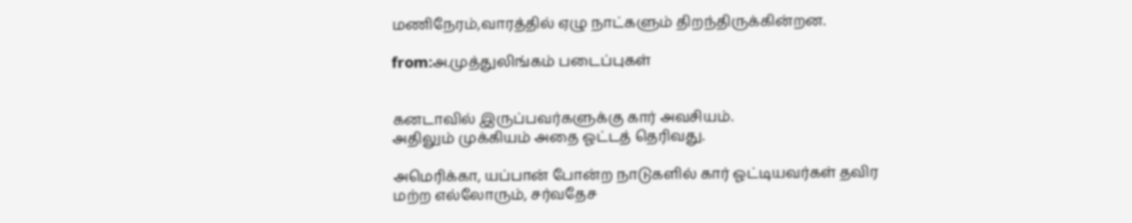மணிநேரம்,வாரத்தில் ஏழு நாட்களும் திறந்திருக்கின்றன.

from:அ.முத்துலிங்கம் படைப்புகள்


கனடாவில் இருப்பவர்களுக்கு கார் அவசியம்.
அதிலும் முக்கியம் அதை ஓட்டத் தெரிவது.

அமெரிக்கா, யப்பான் போன்ற நாடுகளில் கார் ஓட்டியவர்கள் தவிர
மற்ற எல்லோரும், சர்வதேச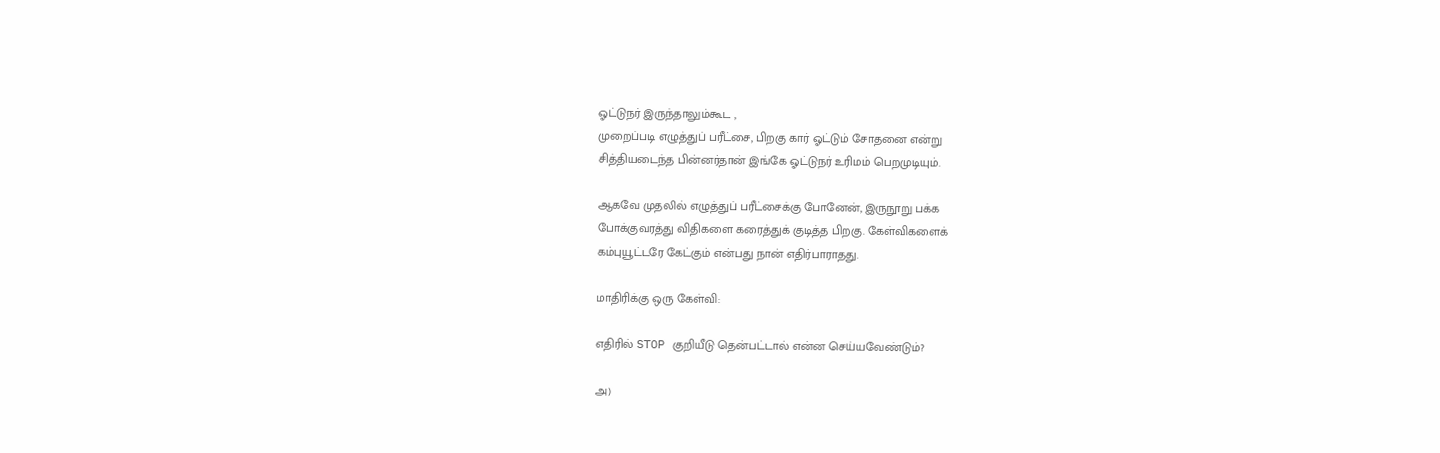ஓட்டுநர் இருந்தாலும்கூட ,
முறைப்படி எழுத்துப் பரீட்சை, பிறகு கார் ஓட்டும் சோதனை என்று
சித்தியடைந்த பின்னர்தான் இங்கே ஓட்டுநர் உரிமம் பெறமுடியும்.

ஆகவே முதலில் எழுத்துப் பரீட்சைக்கு போனேன், இருநூறு பக்க
போக்குவரத்து விதிகளை கரைத்துக் குடித்த பிறகு. கேள்விகளைக்
கம்புயூட்டரே கேட்கும் என்பது நான் எதிர்பாராதது.

மாதிரிக்கு ஒரு கேள்வி:

எதிரில் STOP குறியீடு தென்பட்டால் என்ன செய்யவேண்டும்?

அ)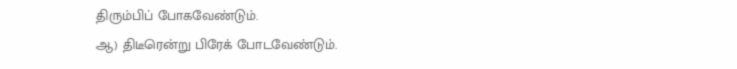திரும்பிப் போகவேண்டும்.
ஆ) திடீரென்று பிரேக் போடவேண்டும்.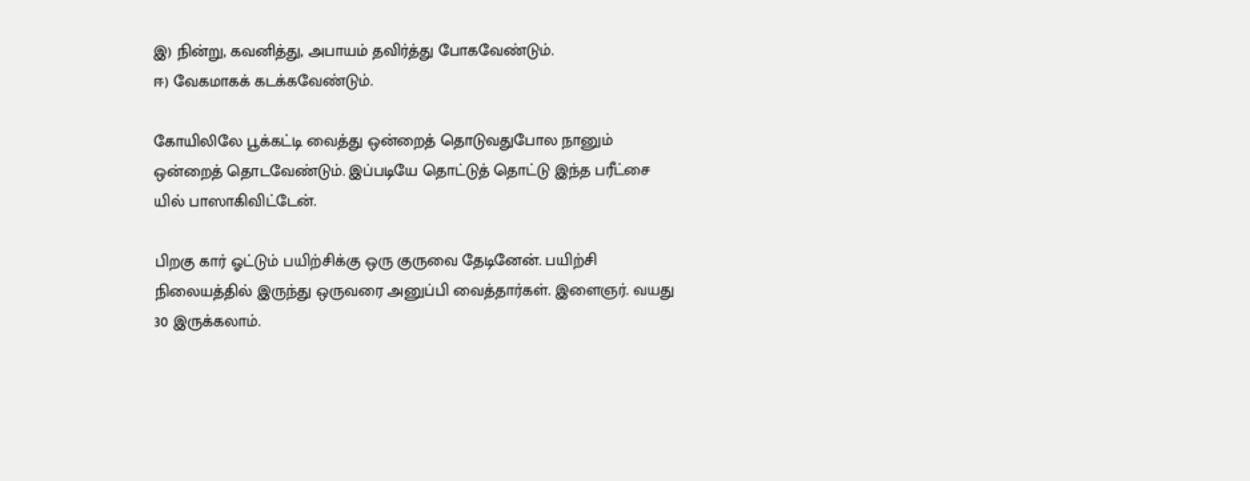இ) நின்று, கவனித்து, அபாயம் தவிர்த்து போகவேண்டும்.
ஈ) வேகமாகக் கடக்கவேண்டும்.

கோயிலிலே பூக்கட்டி வைத்து ஒன்றைத் தொடுவதுபோல நானும்
ஒன்றைத் தொடவேண்டும். இப்படியே தொட்டுத் தொட்டு இந்த பரீட்சை
யில் பாஸாகிவிட்டேன்.

பிறகு கார் ஓட்டும் பயிற்சிக்கு ஒரு குருவை தேடினேன். பயிற்சி
நிலையத்தில் இருந்து ஒருவரை அனுப்பி வைத்தார்கள். இளைஞர். வயது
30 இருக்கலாம்.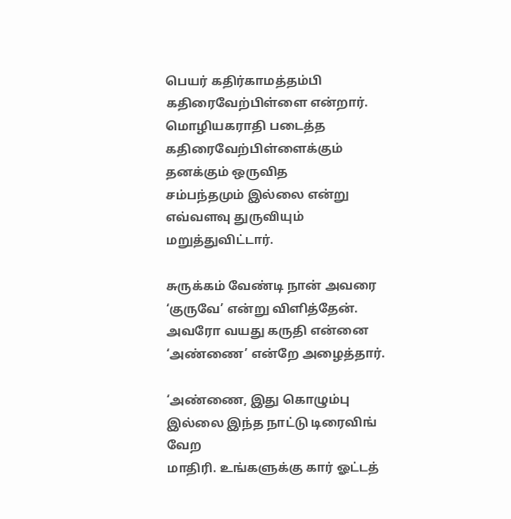பெயர் கதிர்காமத்தம்பி கதிரைவேற்பிள்ளை என்றார்.
மொழியகராதி படைத்த கதிரைவேற்பிள்ளைக்கும் தனக்கும் ஒருவித
சம்பந்தமும் இல்லை என்று எவ்வளவு துருவியும் மறுத்துவிட்டார்.

சுருக்கம் வேண்டி நான் அவரை ‘குருவே’ என்று விளித்தேன்.
அவரோ வயது கருதி என்னை ‘அண்ணை’ என்றே அழைத்தார்.

‘அண்ணை, இது கொழும்பு இல்லை இந்த நாட்டு டிரைவிங் வேற
மாதிரி. உங்களுக்கு கார் ஓட்டத்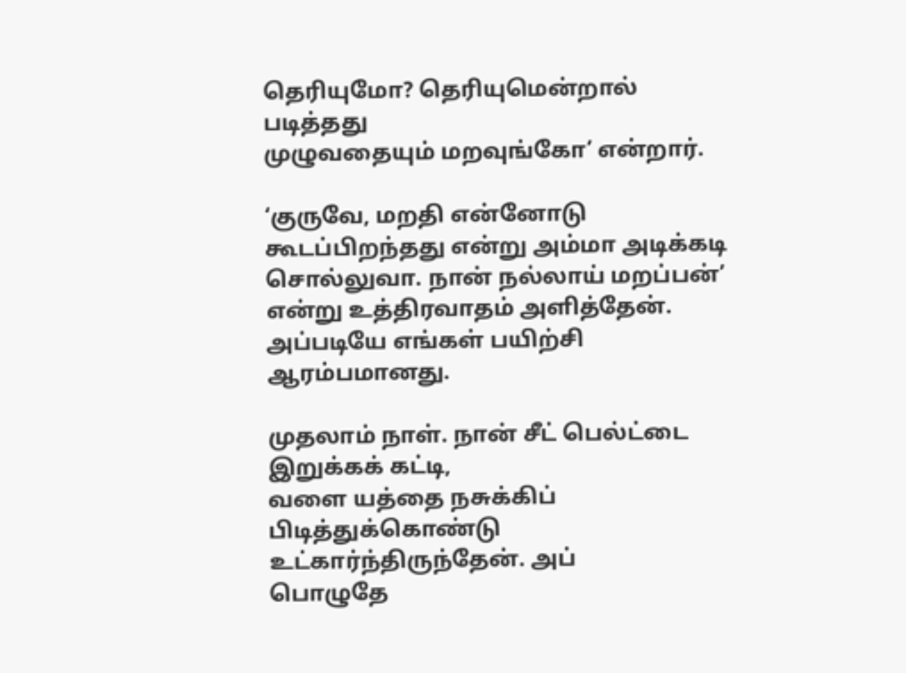தெரியுமோ? தெரியுமென்றால் படித்தது
முழுவதையும் மறவுங்கோ’ என்றார்.

‘குருவே, மறதி என்னோடு கூடப்பிறந்தது என்று அம்மா அடிக்கடி
சொல்லுவா. நான் நல்லாய் மறப்பன்’ என்று உத்திரவாதம் அளித்தேன்.
அப்படியே எங்கள் பயிற்சி ஆரம்பமானது.

முதலாம் நாள். நான் சீட் பெல்ட்டை இறுக்கக் கட்டி,
வளை யத்தை நசுக்கிப் பிடித்துக்கொண்டு உட்கார்ந்திருந்தேன். அப்
பொழுதே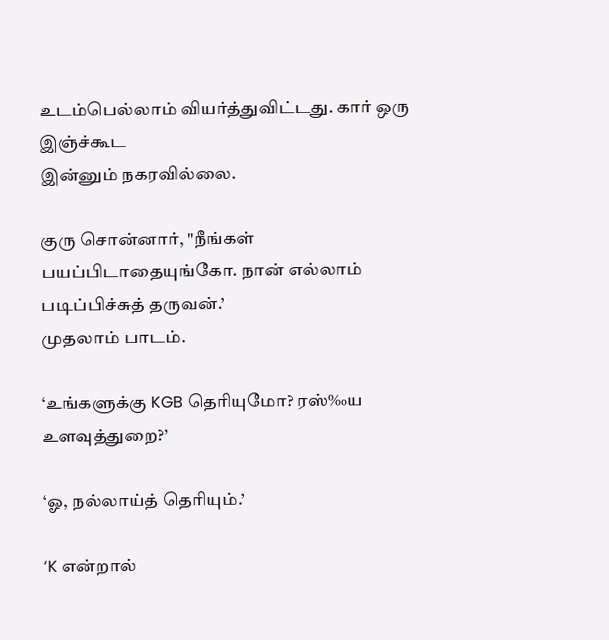உடம்பெல்லாம் வியர்த்துவிட்டது. கார் ஒரு இஞ்ச்கூட
இன்னும் நகரவில்லை.

குரு சொன்னார், "நீங்கள் பயப்பிடாதையுங்கோ. நான் எல்லாம்
படிப்பிச்சுத் தருவன்.’
முதலாம் பாடம்.

‘உங்களுக்கு KGB தெரியுமோ? ரஸ்‰ய உளவுத்துறை?’

‘ஓ, நல்லாய்த் தெரியும்.’

‘K என்றால்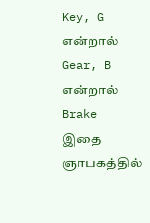Key, G என்றால் Gear, B என்றால் Brake இதை
ஞாபகத்தில்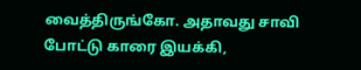வைத்திருங்கோ. அதாவது சாவி போட்டு காரை இயக்கி,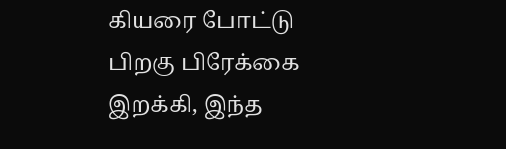கியரை போட்டு பிறகு பிரேக்கை இறக்கி, இந்த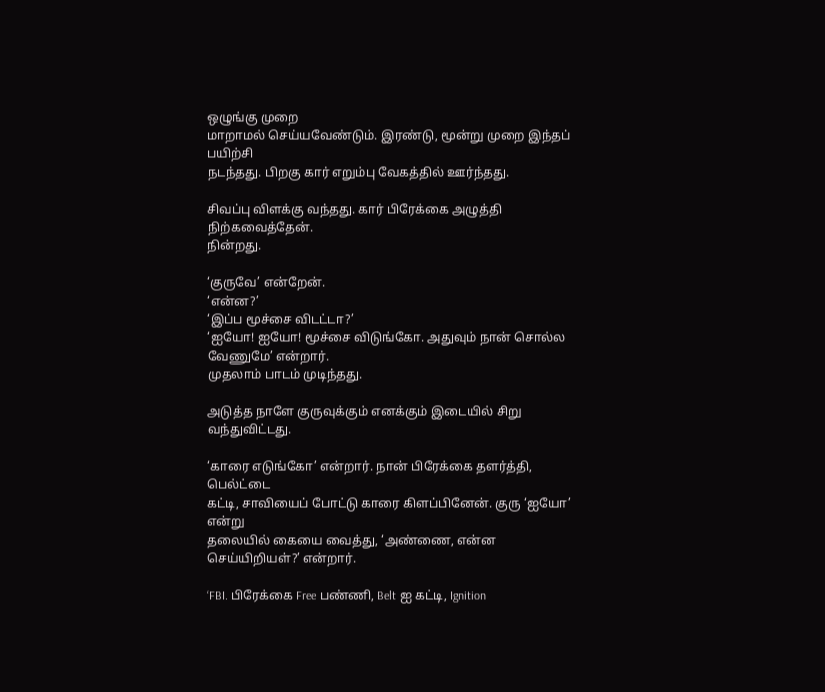ஒழுங்கு முறை
மாறாமல் செய்யவேண்டும். இரண்டு, மூன்று முறை இந்தப் பயிற்சி
நடந்தது. பிறகு கார் எறும்பு வேகத்தில் ஊர்ந்தது.

சிவப்பு விளக்கு வந்தது. கார் பிரேக்கை அழுத்தி நிற்கவைத்தேன்.
நின்றது.

‘குருவே’ என்றேன்.
‘என்ன?’
‘இப்ப மூச்சை விடட்டா?’
‘ஐயோ! ஐயோ! மூச்சை விடுங்கோ. அதுவும் நான் சொல்ல
வேணுமே’ என்றார்.
முதலாம் பாடம் முடிந்தது.

அடுத்த நாளே குருவுக்கும் எனக்கும் இடையில் சிறு
வந்துவிட்டது.

‘காரை எடுங்கோ’ என்றார். நான் பிரேக்கை தளர்த்தி, பெல்ட்டை
கட்டி, சாவியைப் போட்டு காரை கிளப்பினேன். குரு ‘ஐயோ’ என்று
தலையில் கையை வைத்து, ‘அண்ணை, என்ன செய்யிறியள்?’ என்றார்.

‘FBI. பிரேக்கை Free பண்ணி, Belt ஐ கட்டி, Ignition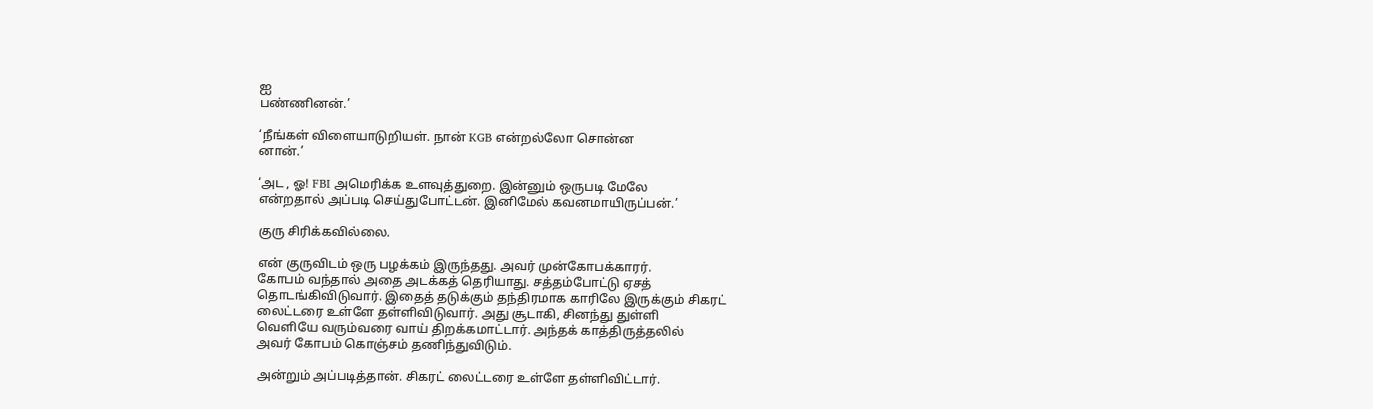ஐ
பண்ணினன்.’

‘நீங்கள் விளையாடுறியள். நான் KGB என்றல்லோ சொன்ன
னான்.’

‘அட , ஓ! FBI அமெரிக்க உளவுத்துறை. இன்னும் ஒருபடி மேலே
என்றதால் அப்படி செய்துபோட்டன். இனிமேல் கவனமாயிருப்பன்.’

குரு சிரிக்கவில்லை.

என் குருவிடம் ஒரு பழக்கம் இருந்தது. அவர் முன்கோபக்காரர்.
கோபம் வந்தால் அதை அடக்கத் தெரியாது. சத்தம்போட்டு ஏசத்
தொடங்கிவிடுவார். இதைத் தடுக்கும் தந்திரமாக காரிலே இருக்கும் சிகரட்
லைட்டரை உள்ளே தள்ளிவிடுவார். அது சூடாகி, சினந்து துள்ளி
வெளியே வரும்வரை வாய் திறக்கமாட்டார். அந்தக் காத்திருத்தலில்
அவர் கோபம் கொஞ்சம் தணிந்துவிடும்.

அன்றும் அப்படித்தான். சிகரட் லைட்டரை உள்ளே தள்ளிவிட்டார்.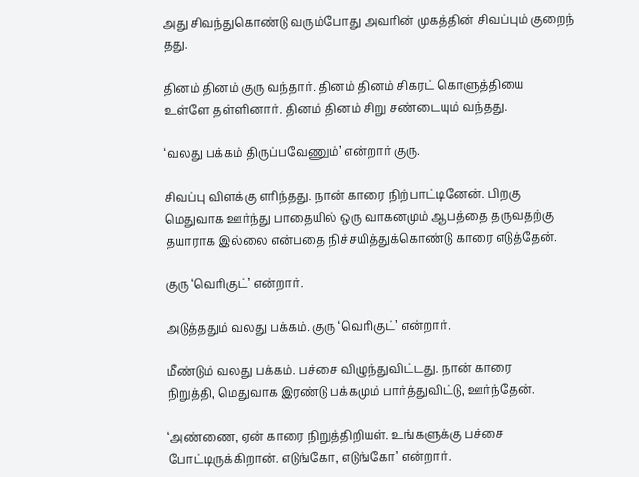அது சிவந்துகொண்டு வரும்போது அவரின் முகத்தின் சிவப்பும் குறைந்
தது.

தினம் தினம் குரு வந்தார். தினம் தினம் சிகரட் கொளுத்தியை
உள்ளே தள்ளினார். தினம் தினம் சிறு சண்டையும் வந்தது.

‘வலது பக்கம் திருப்பவேணும்’ என்றார் குரு.

சிவப்பு விளக்கு எரிந்தது. நான் காரை நிற்பாட்டினேன். பிறகு
மெதுவாக ஊர்ந்து பாதையில் ஒரு வாகனமும் ஆபத்தை தருவதற்கு
தயாராக இல்லை என்பதை நிச்சயித்துக்கொண்டு காரை எடுத்தேன்.

குரு ‘வெரிகுட்’ என்றார்.

அடுத்ததும் வலது பக்கம். குரு ‘வெரிகுட்’ என்றார்.

மீண்டும் வலது பக்கம். பச்சை விழுந்துவிட்டது. நான் காரை
நிறுத்தி, மெதுவாக இரண்டு பக்கமும் பார்த்துவிட்டு, ஊர்ந்தேன்.

‘அண்ணை, ஏன் காரை நிறுத்திறியள். உங்களுக்கு பச்சை
போட்டிருக்கிறான். எடுங்கோ, எடுங்கோ’ என்றார்.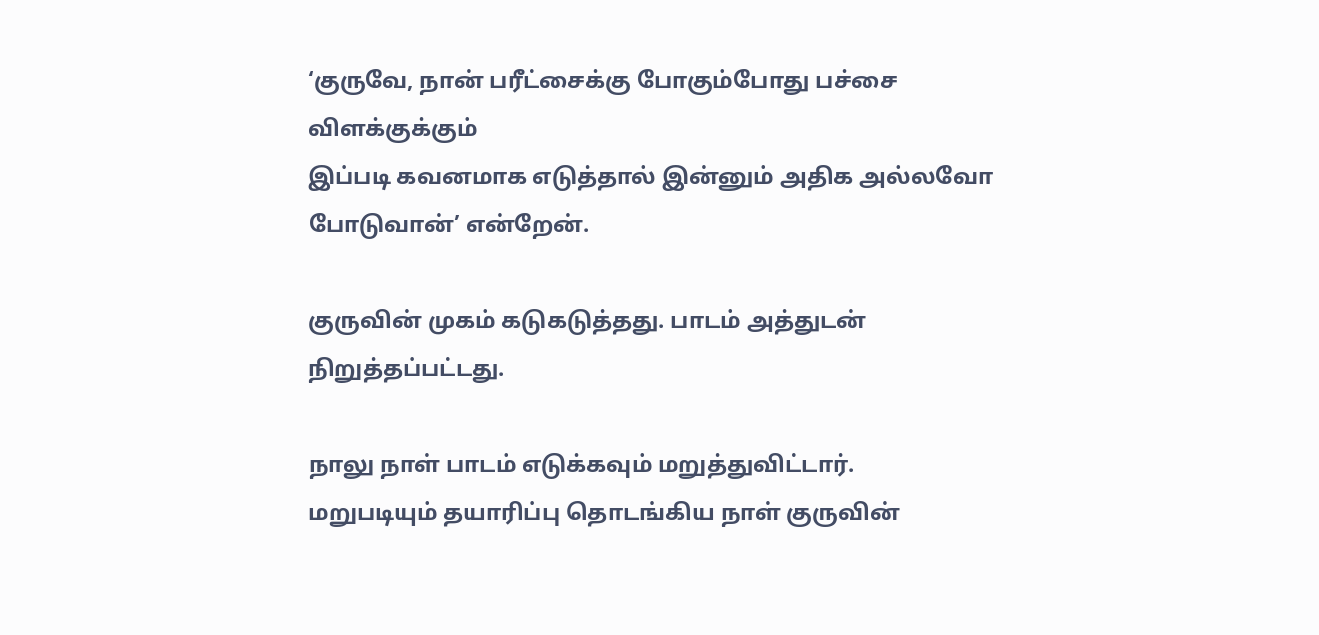‘குருவே, நான் பரீட்சைக்கு போகும்போது பச்சை விளக்குக்கும்
இப்படி கவனமாக எடுத்தால் இன்னும் அதிக அல்லவோ
போடுவான்’ என்றேன்.

குருவின் முகம் கடுகடுத்தது. பாடம் அத்துடன் நிறுத்தப்பட்டது.

நாலு நாள் பாடம் எடுக்கவும் மறுத்துவிட்டார்.
மறுபடியும் தயாரிப்பு தொடங்கிய நாள் குருவின்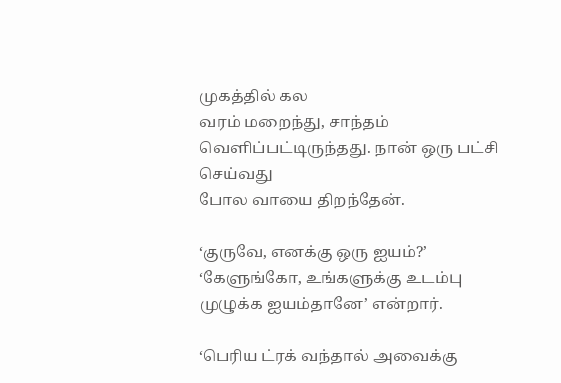முகத்தில் கல
வரம் மறைந்து, சாந்தம் வெளிப்பட்டிருந்தது. நான் ஒரு பட்சி செய்வது
போல வாயை திறந்தேன்.

‘குருவே, எனக்கு ஒரு ஐயம்?’
‘கேளுங்கோ, உங்களுக்கு உடம்பு முழுக்க ஐயம்தானே’ என்றார்.

‘பெரிய ட்ரக் வந்தால் அவைக்கு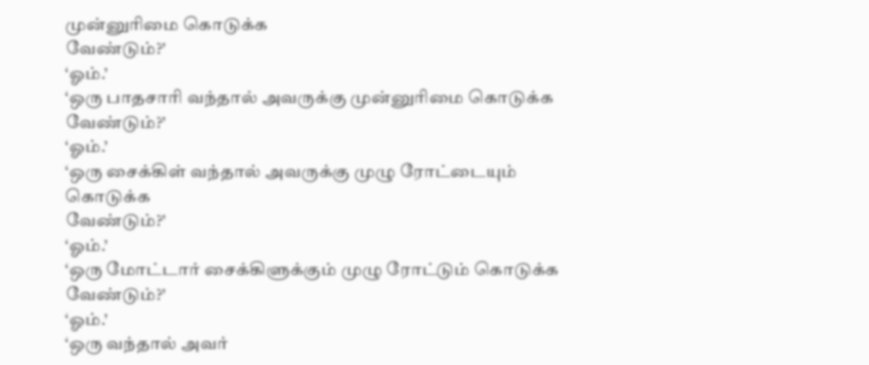முன்னுரிமை கொடுக்க
வேண்டும்?’
‘ஓம்.’
‘ஒரு பாதசாரி வந்தால் அவருக்கு முன்னுரிமை கொடுக்க
வேண்டும்?’
‘ஓம்.’
‘ஒரு சைக்கிள் வந்தால் அவருக்கு முழு ரோட்டையும் கொடுக்க
வேண்டும்?’
‘ஓம்.’
‘ஒரு மோட்டார் சைக்கிளுக்கும் முழு ரோட்டும் கொடுக்க
வேண்டும்?’
‘ஓம்.’
‘ஒரு வந்தால் அவர்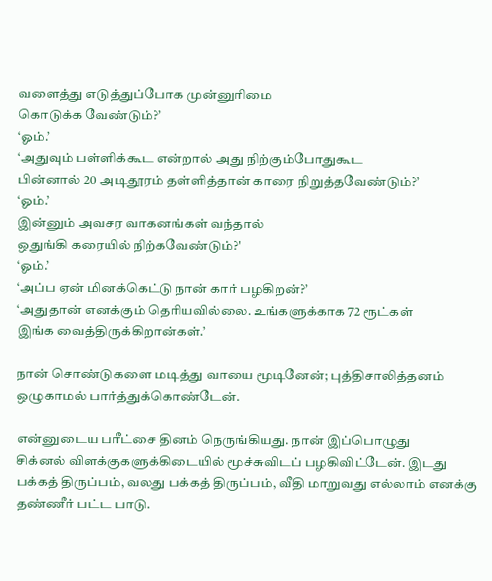வளைத்து எடுத்துப்போக முன்னுரிமை
கொடுக்க வேண்டும்?’
‘ஓம்.’
‘அதுவும் பள்ளிக்கூட என்றால் அது நிற்கும்போதுகூட
பின்னால் 20 அடிதூரம் தள்ளித்தான் காரை நிறுத்தவேண்டும்?’
‘ஓம்.’
இன்னும் அவசர வாகனங்கள் வந்தால்
ஒதுங்கி கரையில் நிற்கவேண்டும்?'
‘ஓம்.’
‘அப்ப ஏன் மினக்கெட்டு நான் கார் பழகிறன்?’
‘அதுதான் எனக்கும் தெரியவில்லை. உங்களுக்காக 72 ரூட்கள்
இங்க வைத்திருக்கிறான்கள்.’

நான் சொண்டுகளை மடித்து வாயை மூடினேன்; புத்திசாலித்தனம்
ஒழுகாமல் பார்த்துக்கொண்டேன்.

என்னுடைய பரீட்சை தினம் நெருங்கியது. நான் இப்பொழுது
சிக்னல் விளக்குகளுக்கிடையில் மூச்சுவிடப் பழகிவிட்டேன். இடது
பக்கத் திருப்பம், வலது பக்கத் திருப்பம், வீதி மாறுவது எல்லாம் எனக்கு
தண்ணீர் பட்ட பாடு.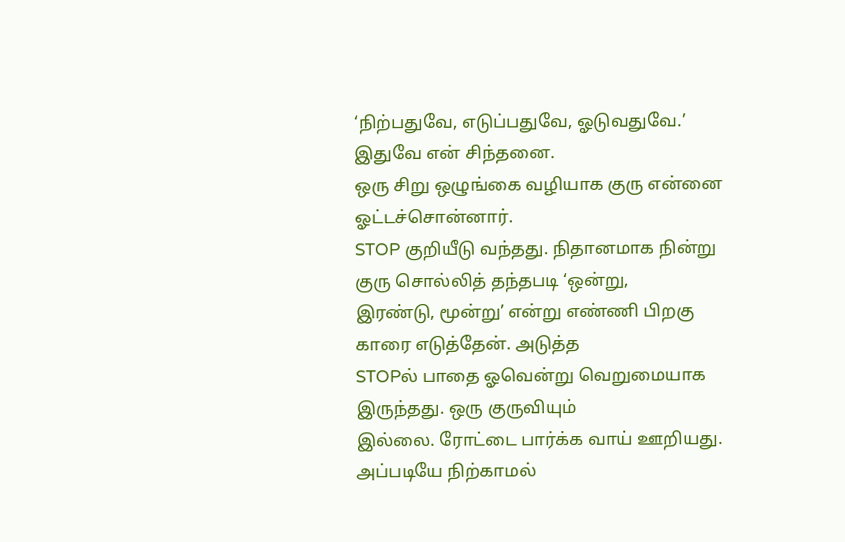‘நிற்பதுவே, எடுப்பதுவே, ஓடுவதுவே.’ இதுவே என் சிந்தனை.
ஒரு சிறு ஒழுங்கை வழியாக குரு என்னை ஓட்டச்சொன்னார்.
STOP குறியீடு வந்தது. நிதானமாக நின்று குரு சொல்லித் தந்தபடி ‘ஒன்று,
இரண்டு, மூன்று’ என்று எண்ணி பிறகு காரை எடுத்தேன். அடுத்த
STOPல் பாதை ஓவென்று வெறுமையாக இருந்தது. ஒரு குருவியும்
இல்லை. ரோட்டை பார்க்க வாய் ஊறியது. அப்படியே நிற்காமல்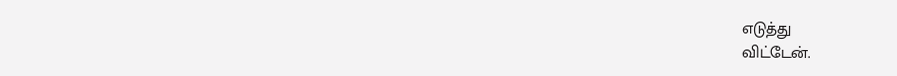எடுத்து
விட்டேன்.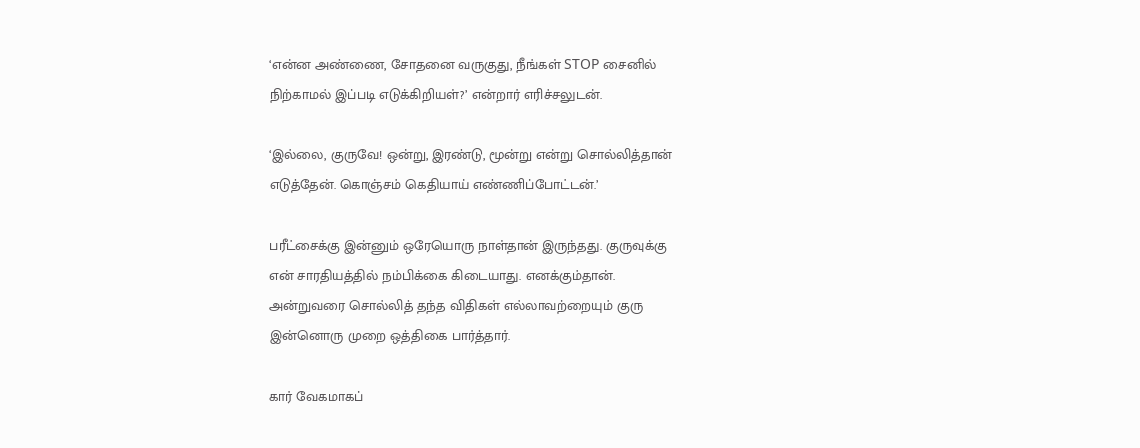‘என்ன அண்ணை, சோதனை வருகுது, நீங்கள் STOP சைனில்
நிற்காமல் இப்படி எடுக்கிறியள்?’ என்றார் எரிச்சலுடன்.

‘இல்லை, குருவே! ஒன்று, இரண்டு, மூன்று என்று சொல்லித்தான்
எடுத்தேன். கொஞ்சம் கெதியாய் எண்ணிப்போட்டன்.’

பரீட்சைக்கு இன்னும் ஒரேயொரு நாள்தான் இருந்தது. குருவுக்கு
என் சாரதியத்தில் நம்பிக்கை கிடையாது. எனக்கும்தான்.
அன்றுவரை சொல்லித் தந்த விதிகள் எல்லாவற்றையும் குரு
இன்னொரு முறை ஒத்திகை பார்த்தார்.

கார் வேகமாகப்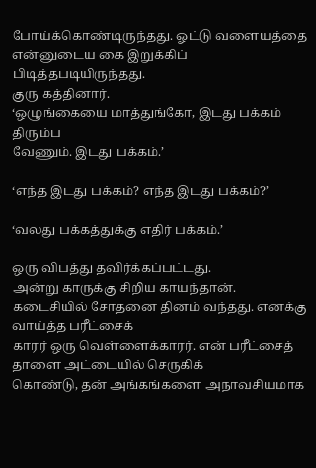போய்க்கொண்டிருந்தது. ஓட்டு வளையத்தை
என்னுடைய கை இறுக்கிப் பிடித்தபடியிருந்தது.
குரு கத்தினார்.
‘ஒழுங்கையை மாத்துங்கோ, இடது பக்கம் திரும்ப
வேணும். இடது பக்கம்.’

‘எந்த இடது பக்கம்? எந்த இடது பக்கம்?’

‘வலது பக்கத்துக்கு எதிர் பக்கம்.’

ஒரு விபத்து தவிர்க்கப்பட்டது.
அன்று காருக்கு சிறிய காயந்தான்.
கடைசியில் சோதனை தினம் வந்தது. எனக்கு வாய்த்த பரீட்சைக்
காரர் ஒரு வெள்ளைக்காரர். என் பரீட்சைத் தாளை அட்டையில் செருகிக்
கொண்டு, தன் அங்கங்களை அநாவசியமாக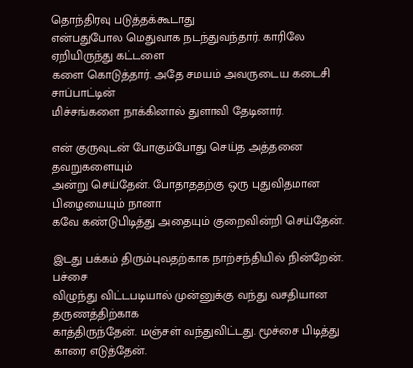தொந்திரவு படுத்தக்கூடாது
என்பதுபோல மெதுவாக நடந்துவந்தார். காரிலே ஏறியிருந்து கட்டளை
களை கொடுத்தார். அதே சமயம் அவருடைய கடைசி சாப்பாட்டின்
மிச்சங்களை நாக்கினால் துளாவி தேடினார்.

என் குருவுடன் போகும்போது செய்த அத்தனை தவறுகளையும்
அன்று செய்தேன். போதாததற்கு ஒரு புதுவிதமான பிழையையும் நானா
கவே கண்டுபிடித்து அதையும் குறைவின்றி செய்தேன்.

இடது பக்கம் திரும்புவதற்காக நாற்சந்தியில் நின்றேன். பச்சை
விழுந்து விட்டபடியால் முன்னுக்கு வந்து வசதியான தருணத்திற்காக
காத்திருந்தேன். மஞ்சள் வந்துவிட்டது. மூச்சை பிடித்து காரை எடுத்தேன்.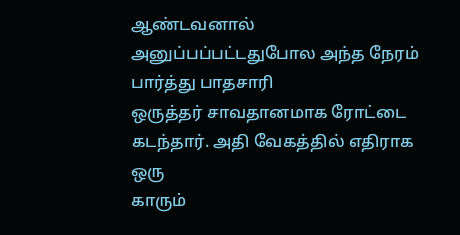ஆண்டவனால் அனுப்பப்பட்டதுபோல அந்த நேரம் பார்த்து பாதசாரி
ஒருத்தர் சாவதானமாக ரோட்டை கடந்தார். அதி வேகத்தில் எதிராக ஒரு
காரும்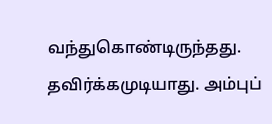வந்துகொண்டிருந்தது. தவிர்க்கமுடியாது. அம்புப்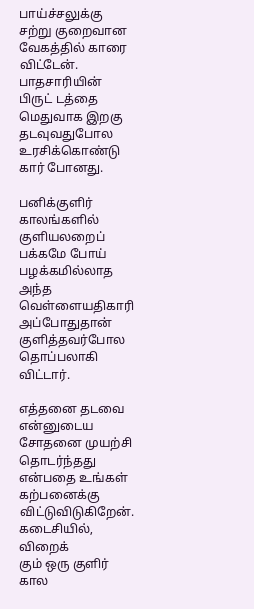பாய்ச்சலுக்கு
சற்று குறைவான வேகத்தில் காரை விட்டேன். பாதசாரியின் பிருட் டத்தை
மெதுவாக இறகு தடவுவதுபோல உரசிக்கொண்டு கார் போனது.

பனிக்குளிர் காலங்களில் குளியலறைப் பக்கமே போய் பழக்கமில்லாத
அந்த வெள்ளையதிகாரி அப்போதுதான் குளித்தவர்போல தொப்பலாகி
விட்டார்.

எத்தனை தடவை என்னுடைய சோதனை முயற்சி தொடர்ந்தது
என்பதை உங்கள் கற்பனைக்கு விட்டுவிடுகிறேன். கடைசியில், விறைக்
கும் ஒரு குளிர் கால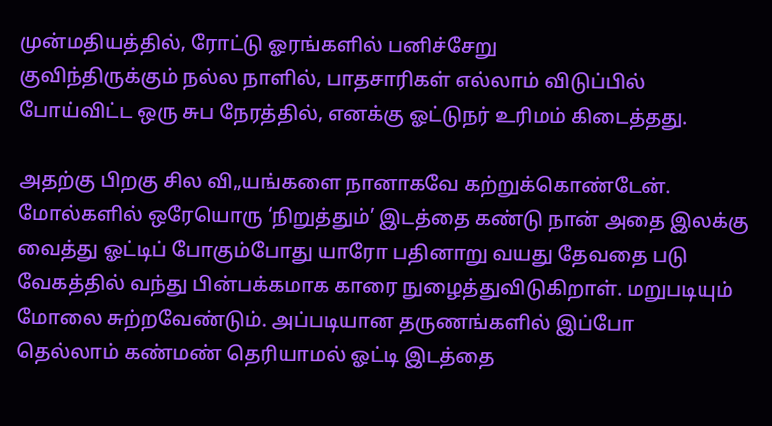முன்மதியத்தில், ரோட்டு ஓரங்களில் பனிச்சேறு
குவிந்திருக்கும் நல்ல நாளில், பாதசாரிகள் எல்லாம் விடுப்பில்
போய்விட்ட ஒரு சுப நேரத்தில், எனக்கு ஓட்டுநர் உரிமம் கிடைத்தது.

அதற்கு பிறகு சில வி„யங்களை நானாகவே கற்றுக்கொண்டேன்.
மோல்களில் ஒரேயொரு ‘நிறுத்தும்’ இடத்தை கண்டு நான் அதை இலக்கு
வைத்து ஓட்டிப் போகும்போது யாரோ பதினாறு வயது தேவதை படு
வேகத்தில் வந்து பின்பக்கமாக காரை நுழைத்துவிடுகிறாள். மறுபடியும்
மோலை சுற்றவேண்டும். அப்படியான தருணங்களில் இப்போ
தெல்லாம் கண்மண் தெரியாமல் ஓட்டி இடத்தை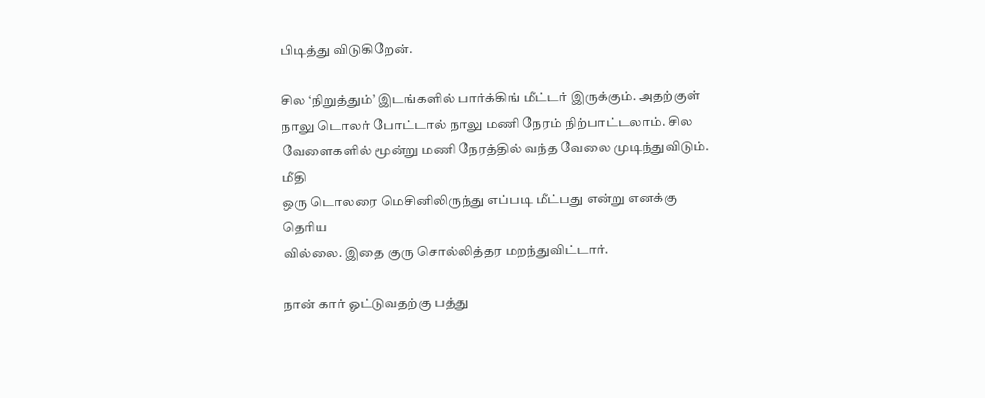பிடித்து விடுகிறேன்.

சில ‘நிறுத்தும்’ இடங்களில் பார்க்கிங் மீட்டர் இருக்கும். அதற்குள்
நாலு டொலர் போட்டால் நாலு மணி நேரம் நிற்பாட்டலாம். சில
வேளைகளில் மூன்று மணி நேரத்தில் வந்த வேலை முடிந்துவிடும். மீதி
ஒரு டொலரை மெசினிலிருந்து எப்படி மீட்பது என்று எனக்கு தெரிய
வில்லை. இதை குரு சொல்லித்தர மறந்துவிட்டார்.

நான் கார் ஓட்டுவதற்கு பத்து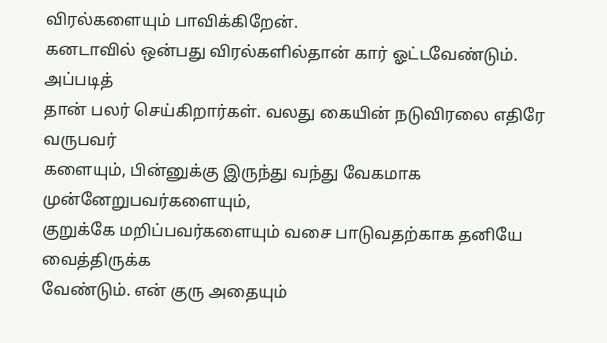விரல்களையும் பாவிக்கிறேன்.
கனடாவில் ஒன்பது விரல்களில்தான் கார் ஓட்டவேண்டும். அப்படித்
தான் பலர் செய்கிறார்கள். வலது கையின் நடுவிரலை எதிரே வருபவர்
களையும், பின்னுக்கு இருந்து வந்து வேகமாக முன்னேறுபவர்களையும்,
குறுக்கே மறிப்பவர்களையும் வசை பாடுவதற்காக தனியே வைத்திருக்க
வேண்டும். என் குரு அதையும்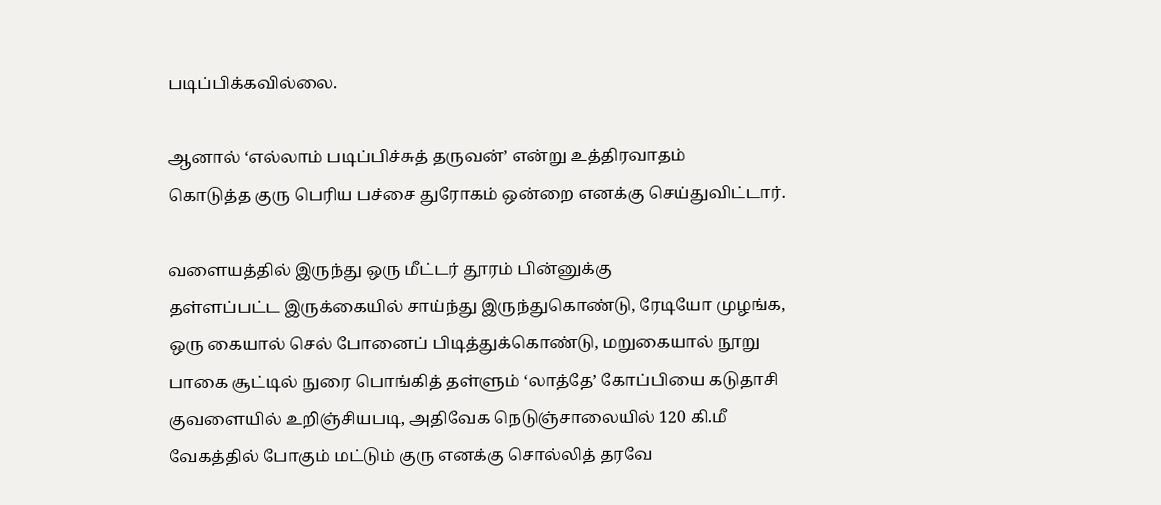படிப்பிக்கவில்லை.

ஆனால் ‘எல்லாம் படிப்பிச்சுத் தருவன்’ என்று உத்திரவாதம்
கொடுத்த குரு பெரிய பச்சை துரோகம் ஒன்றை எனக்கு செய்துவிட்டார்.

வளையத்தில் இருந்து ஒரு மீட்டர் தூரம் பின்னுக்கு
தள்ளப்பட்ட இருக்கையில் சாய்ந்து இருந்துகொண்டு, ரேடியோ முழங்க,
ஒரு கையால் செல் போனைப் பிடித்துக்கொண்டு, மறுகையால் நூறு
பாகை சூட்டில் நுரை பொங்கித் தள்ளும் ‘லாத்தே’ கோப்பியை கடுதாசி
குவளையில் உறிஞ்சியபடி, அதிவேக நெடுஞ்சாலையில் 120 கி.மீ
வேகத்தில் போகும் மட்டும் குரு எனக்கு சொல்லித் தரவே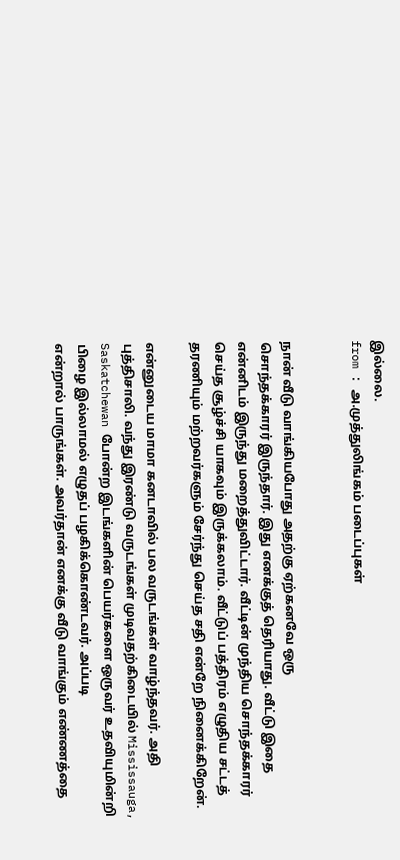இல்லை.
from : அ.முத்துலிங்கம் படைப்புகள்


நான் வீடு வாங்கியபோது அதற்கு ஏற்கனவே ஒரு
சொந்தக்காரர் இருந்தார். இது எனக்குத் தெரியாது. வீட்டு இதை
என்னிடம் இருந்து மறைத்துவிட்டார். வீட்டின் முந்திய சொந்தக்காரர்
செய்த சூழ்ச்சி யாகவும் இருக்கலாம். வீட்டுப் பத்திரம் எழுதிய சட்டத்
தரணியும் மற்றவர்களும் சேர்ந்து செய்த சதி என்றே நினைக்கிறேன்.

என்னுடைய மாமா கனடாவில் பல வருடங்கள் வாழ்ந்தவர். அதி
புத்திசாலி. வந்து இரண்டு வருடங்கள் முடிவதற்கிடையில் Mississauga,
Saskatchewan போன்ற இடங்களின் பெயர்களை ஒருவர் உதவியுமின்றி
பிழை இல்லாமல் எழுதப் பழகிக்கொண்டவர். அப்படி
என்றால் பாருங்கள். அவர்தான் எனக்கு வீடு வாங்கும் எண்ணத்தை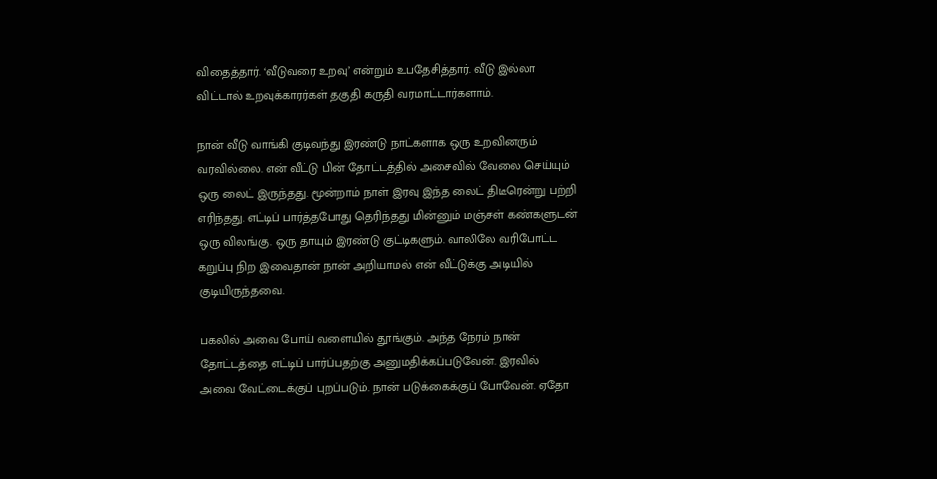விதைத்தார். ‘வீடுவரை உறவு’ என்றும் உபதேசித்தார். வீடு இல்லா
விட்டால் உறவுக்காரர்கள் தகுதி கருதி வரமாட்டார்களாம்.

நான் வீடு வாங்கி குடிவந்து இரண்டு நாட்களாக ஒரு உறவினரும்
வரவில்லை. என் வீட்டு பின் தோட்டத்தில் அசைவில் வேலை செய்யும்
ஒரு லைட் இருந்தது. மூன்றாம் நாள் இரவு இந்த லைட் திடீரென்று பற்றி
எரிந்தது. எட்டிப் பார்த்தபோது தெரிந்தது மின்னும் மஞ்சள் கண்களுடன்
ஒரு விலங்கு. ஒரு தாயும் இரண்டு குட்டிகளும். வாலிலே வரிபோட்ட
கறுப்பு நிற இவைதான் நான் அறியாமல் என் வீட்டுக்கு அடியில்
குடியிருந்தவை.

பகலில் அவை போய் வளையில் தூங்கும். அந்த நேரம் நான்
தோட்டத்தை எட்டிப் பார்ப்பதற்கு அனுமதிக்கப்படுவேன். இரவில்
அவை வேட்டைக்குப் புறப்படும். நான் படுக்கைக்குப் போவேன். ஏதோ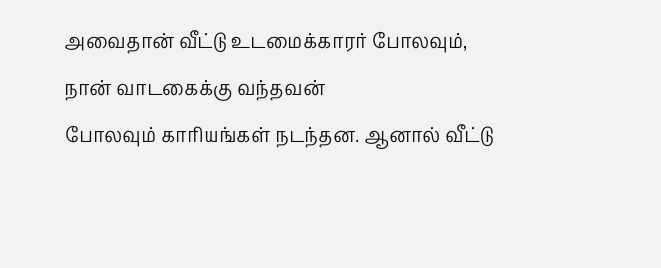அவைதான் வீட்டு உடமைக்காரர் போலவும், நான் வாடகைக்கு வந்தவன்
போலவும் காரியங்கள் நடந்தன. ஆனால் வீட்டு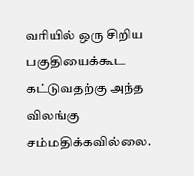வரியில் ஒரு சிறிய
பகுதியைக்கூட கட்டுவதற்கு அந்த விலங்கு சம்மதிக்கவில்லை.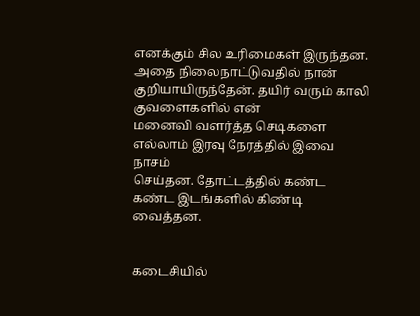எனக்கும் சில உரிமைகள் இருந்தன. அதை நிலைநாட்டுவதில் நான்
குறியாயிருந்தேன். தயிர் வரும் காலி குவளைகளில் என்
மனைவி வளர்த்த செடிகளை எல்லாம் இரவு நேரத்தில் இவை நாசம்
செய்தன. தோட்டத்தில் கண்ட கண்ட இடங்களில் கிண்டி வைத்தன.


கடைசியில்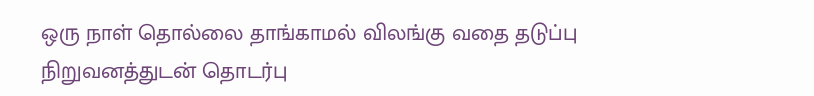ஒரு நாள் தொல்லை தாங்காமல் விலங்கு வதை தடுப்பு
நிறுவனத்துடன் தொடர்பு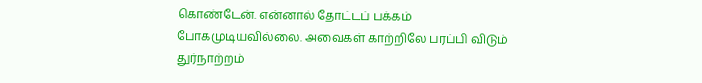கொண்டேன். என்னால் தோட்டப் பக்கம்
போகமுடியவில்லை. அவைகள் காற்றிலே பரப்பி விடும் துர்நாற்றம்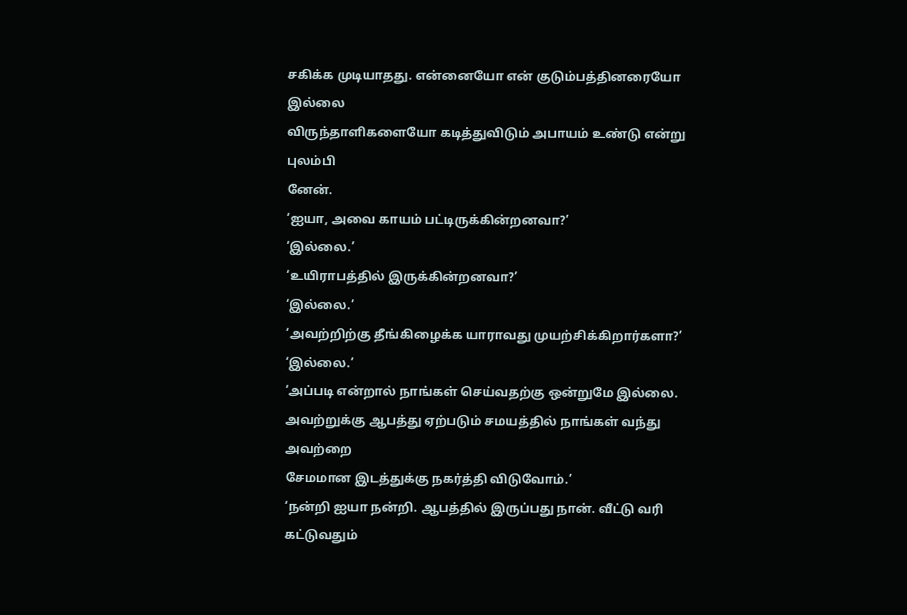சகிக்க முடியாதது. என்னையோ என் குடும்பத்தினரையோ இல்லை
விருந்தாளிகளையோ கடித்துவிடும் அபாயம் உண்டு என்று புலம்பி
னேன்.
‘ஐயா, அவை காயம் பட்டிருக்கின்றனவா?’
‘இல்லை.’
‘உயிராபத்தில் இருக்கின்றனவா?’
‘இல்லை.’
‘அவற்றிற்கு தீங்கிழைக்க யாராவது முயற்சிக்கிறார்களா?’
‘இல்லை.’
‘அப்படி என்றால் நாங்கள் செய்வதற்கு ஒன்றுமே இல்லை.
அவற்றுக்கு ஆபத்து ஏற்படும் சமயத்தில் நாங்கள் வந்து அவற்றை
சேமமான இடத்துக்கு நகர்த்தி விடுவோம்.’
‘நன்றி ஐயா நன்றி. ஆபத்தில் இருப்பது நான். வீட்டு வரி கட்டுவதும்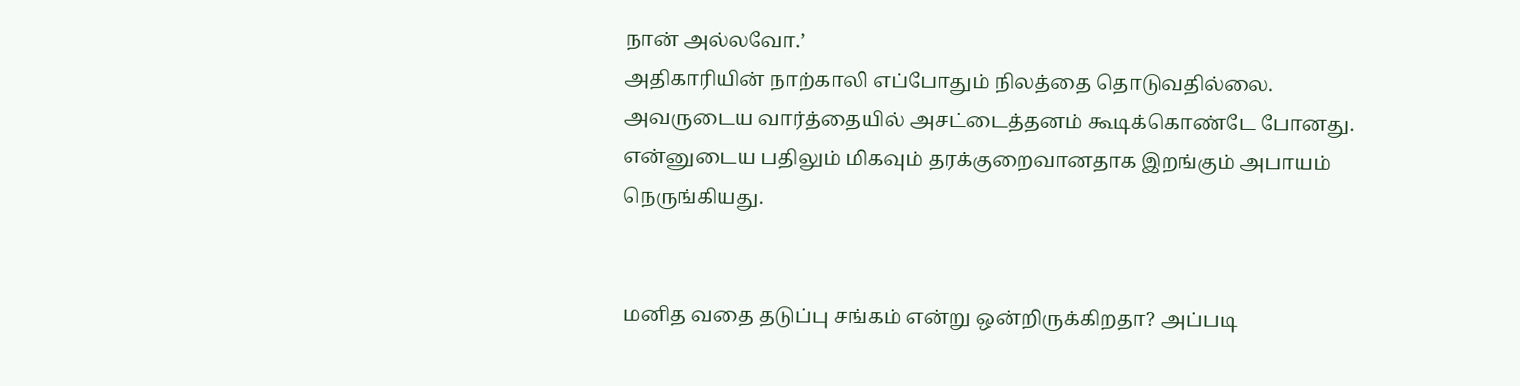நான் அல்லவோ.’
அதிகாரியின் நாற்காலி எப்போதும் நிலத்தை தொடுவதில்லை.
அவருடைய வார்த்தையில் அசட்டைத்தனம் கூடிக்கொண்டே போனது.
என்னுடைய பதிலும் மிகவும் தரக்குறைவானதாக இறங்கும் அபாயம்
நெருங்கியது.


மனித வதை தடுப்பு சங்கம் என்று ஒன்றிருக்கிறதா? அப்படி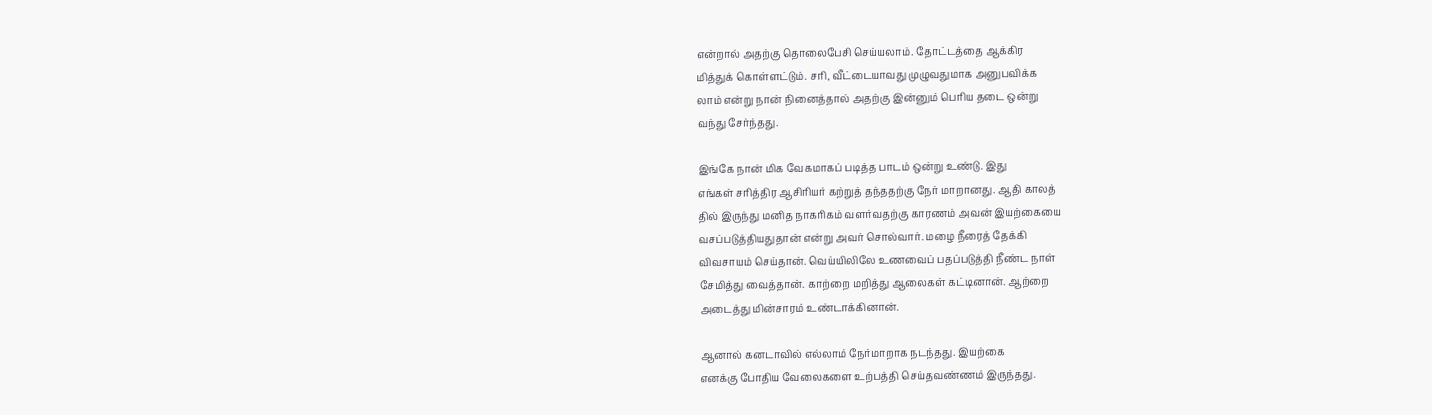என்றால் அதற்கு தொலைபேசி செய்யலாம். தோட்டத்தை ஆக்கிர
மித்துக் கொள்ளட்டும். சரி, வீட்டையாவது முழுவதுமாக அனுபவிக்க
லாம் என்று நான் நினைத்தால் அதற்கு இன்னும் பெரிய தடை ஒன்று
வந்து சேர்ந்தது.

இங்கே நான் மிக வேகமாகப் படித்த பாடம் ஒன்று உண்டு. இது
எங்கள் சரித்திர ஆசிரியர் கற்றுத் தந்ததற்கு நேர் மாறானது. ஆதி காலத்
தில் இருந்து மனித நாகரிகம் வளர்வதற்கு காரணம் அவன் இயற்கையை
வசப்படுத்தியதுதான் என்று அவர் சொல்வார். மழை நீரைத் தேக்கி
விவசாயம் செய்தான். வெய்யிலிலே உணவைப் பதப்படுத்தி நீண்ட நாள்
சேமித்து வைத்தான். காற்றை மறித்து ஆலைகள் கட்டினான். ஆற்றை
அடைத்து மின்சாரம் உண்டாக்கினான்.

ஆனால் கனடாவில் எல்லாம் நேர்மாறாக நடந்தது. இயற்கை
எனக்கு போதிய வேலைகளை உற்பத்தி செய்தவண்ணம் இருந்தது.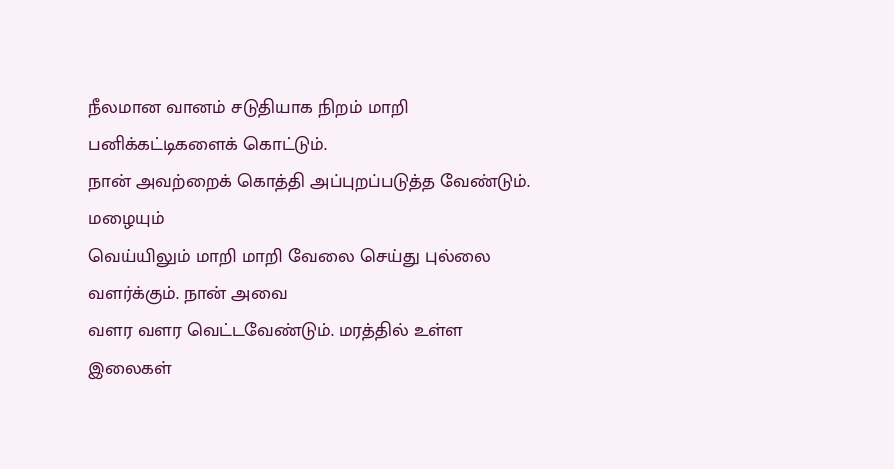நீலமான வானம் சடுதியாக நிறம் மாறி பனிக்கட்டிகளைக் கொட்டும்.
நான் அவற்றைக் கொத்தி அப்புறப்படுத்த வேண்டும். மழையும்
வெய்யிலும் மாறி மாறி வேலை செய்து புல்லை வளர்க்கும். நான் அவை
வளர வளர வெட்டவேண்டும். மரத்தில் உள்ள இலைகள்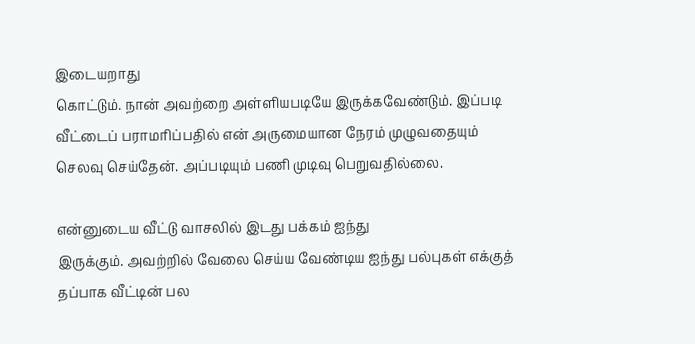இடையறாது
கொட்டும். நான் அவற்றை அள்ளியபடியே இருக்கவேண்டும். இப்படி
வீட்டைப் பராமரிப்பதில் என் அருமையான நேரம் முழுவதையும்
செலவு செய்தேன். அப்படியும் பணி முடிவு பெறுவதில்லை.

என்னுடைய வீட்டு வாசலில் இடது பக்கம் ஐந்து
இருக்கும். அவற்றில் வேலை செய்ய வேண்டிய ஐந்து பல்புகள் எக்குத்
தப்பாக வீட்டின் பல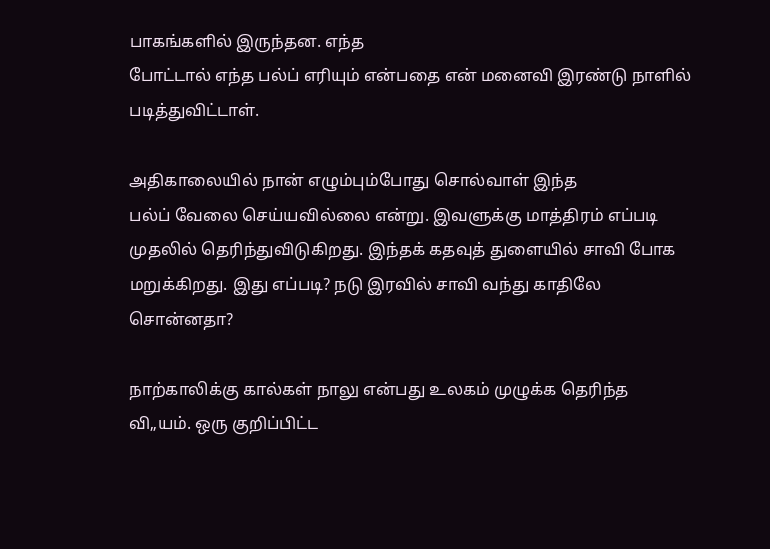பாகங்களில் இருந்தன. எந்த
போட்டால் எந்த பல்ப் எரியும் என்பதை என் மனைவி இரண்டு நாளில்
படித்துவிட்டாள்.

அதிகாலையில் நான் எழும்பும்போது சொல்வாள் இந்த
பல்ப் வேலை செய்யவில்லை என்று. இவளுக்கு மாத்திரம் எப்படி
முதலில் தெரிந்துவிடுகிறது. இந்தக் கதவுத் துளையில் சாவி போக
மறுக்கிறது. இது எப்படி? நடு இரவில் சாவி வந்து காதிலே
சொன்னதா?

நாற்காலிக்கு கால்கள் நாலு என்பது உலகம் முழுக்க தெரிந்த
வி„யம். ஒரு குறிப்பிட்ட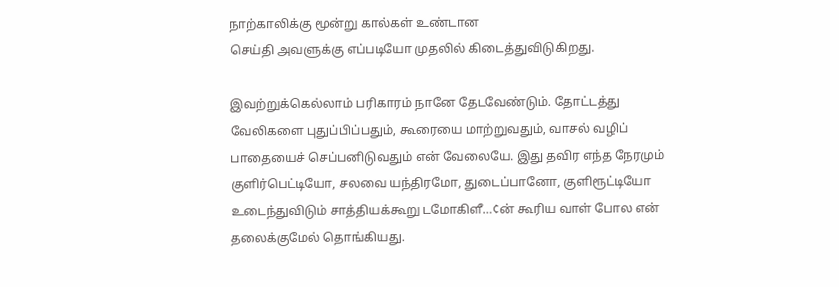நாற்காலிக்கு மூன்று கால்கள் உண்டான
செய்தி அவளுக்கு எப்படியோ முதலில் கிடைத்துவிடுகிறது.

இவற்றுக்கெல்லாம் பரிகாரம் நானே தேடவேண்டும். தோட்டத்து
வேலிகளை புதுப்பிப்பதும், கூரையை மாற்றுவதும், வாசல் வழிப்
பாதையைச் செப்பனிடுவதும் என் வேலையே. இது தவிர எந்த நேரமும்
குளிர்பெட்டியோ, சலவை யந்திரமோ, துடைப்பானோ, குளிரூட்டியோ
உடைந்துவிடும் சாத்தியக்கூறு டமோகிளீ…¢ன் கூரிய வாள் போல என்
தலைக்குமேல் தொங்கியது.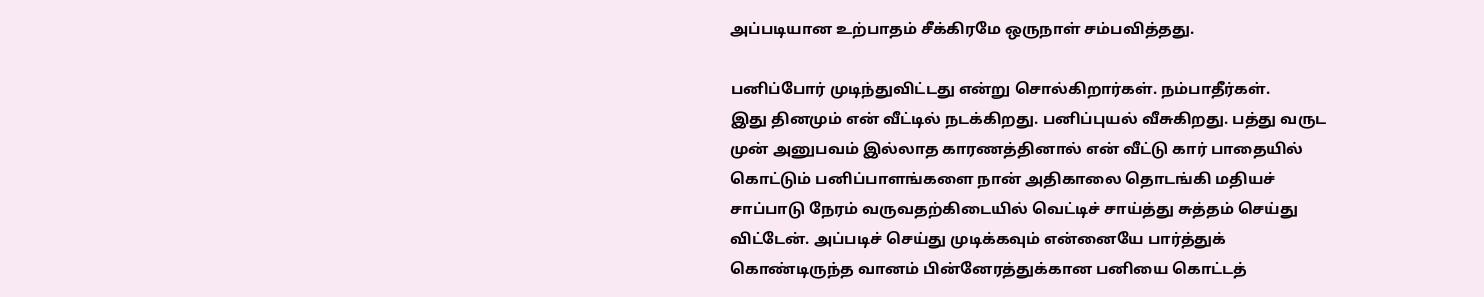அப்படியான உற்பாதம் சீக்கிரமே ஒருநாள் சம்பவித்தது.

பனிப்போர் முடிந்துவிட்டது என்று சொல்கிறார்கள். நம்பாதீர்கள்.
இது தினமும் என் வீட்டில் நடக்கிறது. பனிப்புயல் வீசுகிறது. பத்து வருட
முன் அனுபவம் இல்லாத காரணத்தினால் என் வீட்டு கார் பாதையில்
கொட்டும் பனிப்பாளங்களை நான் அதிகாலை தொடங்கி மதியச்
சாப்பாடு நேரம் வருவதற்கிடையில் வெட்டிச் சாய்த்து சுத்தம் செய்து
விட்டேன். அப்படிச் செய்து முடிக்கவும் என்னையே பார்த்துக்
கொண்டிருந்த வானம் பின்னேரத்துக்கான பனியை கொட்டத்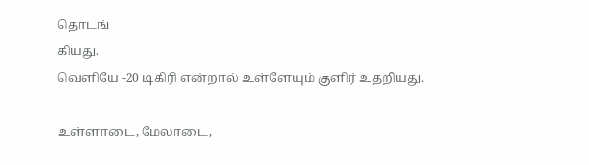தொடங்
கியது.
வெளியே -20 டிகிரி என்றால் உள்ளேயும் குளிர் உதறியது.

உள்ளாடை, மேலாடை,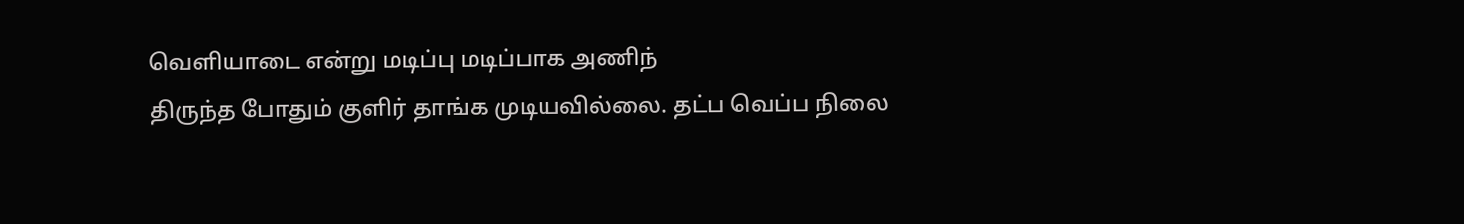வெளியாடை என்று மடிப்பு மடிப்பாக அணிந்
திருந்த போதும் குளிர் தாங்க முடியவில்லை. தட்ப வெப்ப நிலை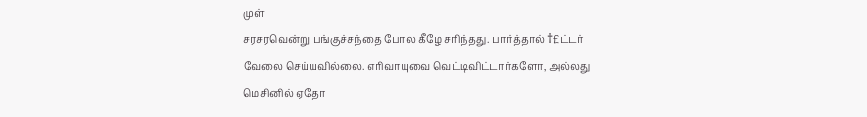முள்
சரசரவென்று பங்குச்சந்தை போல கீழே சரிந்தது. பார்த்தால் †£ட்டர்
வேலை செய்யவில்லை. எரிவாயுவை வெட்டிவிட்டார்களோ, அல்லது
மெசினில் ஏதோ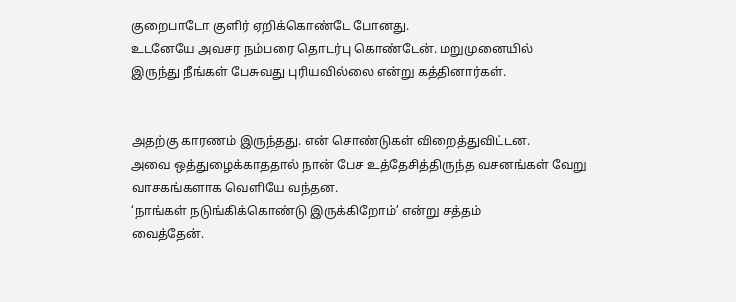குறைபாடோ குளிர் ஏறிக்கொண்டே போனது.
உடனேயே அவசர நம்பரை தொடர்பு கொண்டேன். மறுமுனையில்
இருந்து நீங்கள் பேசுவது புரியவில்லை என்று கத்தினார்கள்.


அதற்கு காரணம் இருந்தது. என் சொண்டுகள் விறைத்துவிட்டன.
அவை ஒத்துழைக்காததால் நான் பேச உத்தேசித்திருந்த வசனங்கள் வேறு
வாசகங்களாக வெளியே வந்தன.
‘நாங்கள் நடுங்கிக்கொண்டு இருக்கிறோம்’ என்று சத்தம்
வைத்தேன்.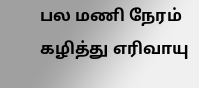பல மணி நேரம் கழித்து எரிவாயு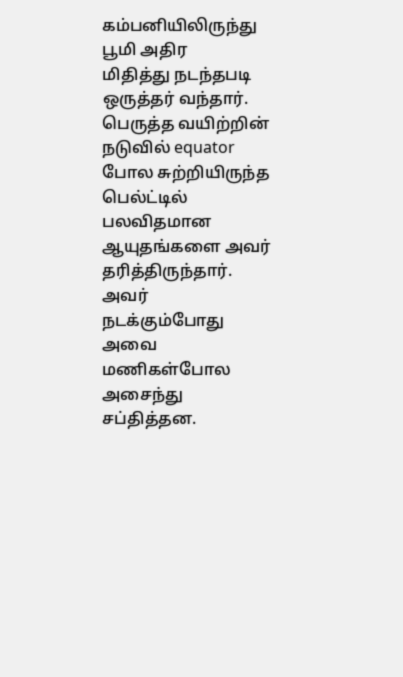கம்பனியிலிருந்து பூமி அதிர
மிதித்து நடந்தபடி ஒருத்தர் வந்தார். பெருத்த வயிற்றின் நடுவில் equator
போல சுற்றியிருந்த பெல்ட்டில் பலவிதமான ஆயுதங்களை அவர்
தரித்திருந்தார். அவர் நடக்கும்போது அவை மணிகள்போல அசைந்து
சப்தித்தன.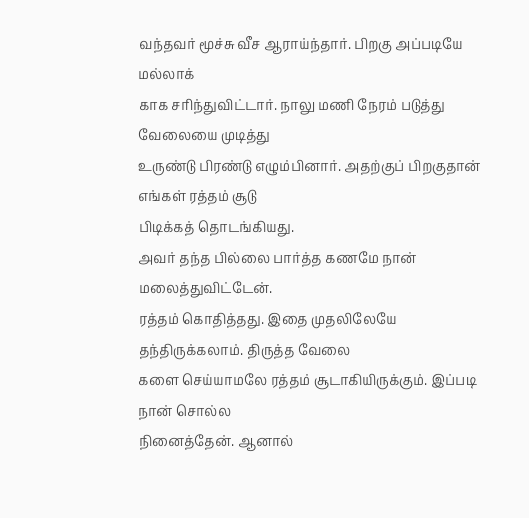வந்தவர் மூச்சு வீச ஆராய்ந்தார். பிறகு அப்படியே மல்லாக்
காக சரிந்துவிட்டார். நாலு மணி நேரம் படுத்து வேலையை முடித்து
உருண்டு பிரண்டு எழும்பினார். அதற்குப் பிறகுதான் எங்கள் ரத்தம் சூடு
பிடிக்கத் தொடங்கியது.
அவர் தந்த பில்லை பார்த்த கணமே நான் மலைத்துவிட்டேன்.
ரத்தம் கொதித்தது. இதை முதலிலேயே தந்திருக்கலாம். திருத்த வேலை
களை செய்யாமலே ரத்தம் சூடாகியிருக்கும். இப்படி நான் சொல்ல
நினைத்தேன். ஆனால்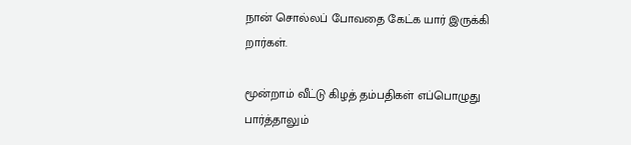நான் சொல்லப் போவதை கேட்க யார் இருக்கி
றார்கள்.

மூன்றாம் வீட்டு கிழத் தம்பதிகள் எப்பொழுது பார்த்தாலும்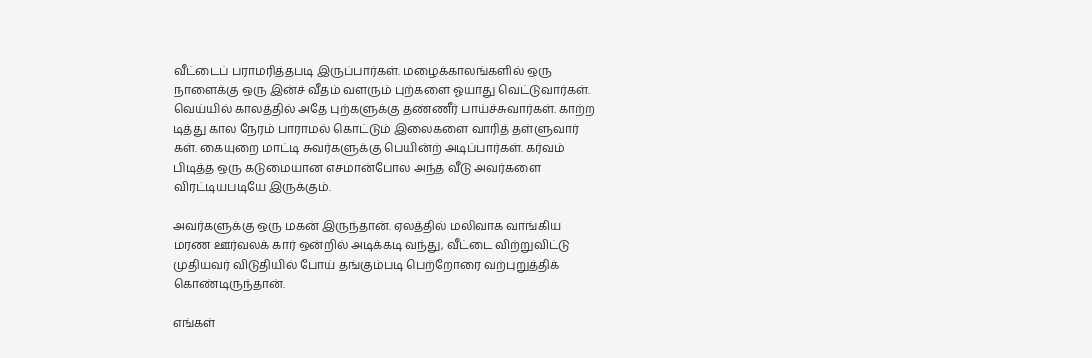வீட்டைப் பராமரித்தபடி இருப்பார்கள். மழைக்காலங்களில் ஒரு
நாளைக்கு ஒரு இன்ச் வீதம் வளரும் புற்களை ஓயாது வெட்டுவார்கள்.
வெய்யில் காலத்தில் அதே புற்களுக்கு தண்ணீர் பாய்ச்சுவார்கள். காற்ற
டித்து கால நேரம் பாராமல் கொட்டும் இலைகளை வாரித் தள்ளுவார்
கள். கையுறை மாட்டி சுவர்களுக்கு பெயின்ற் அடிப்பார்கள். கர்வம்
பிடித்த ஒரு கடுமையான எசமான்போல அந்த வீடு அவர்களை
விரட்டியபடியே இருக்கும்.

அவர்களுக்கு ஒரு மகன் இருந்தான். ஏலத்தில் மலிவாக வாங்கிய
மரண ஊர்வலக் கார் ஒன்றில் அடிக்கடி வந்து, வீட்டை விற்றுவிட்டு
முதியவர் விடுதியில் போய் தங்கும்படி பெற்றோரை வற்புறுத்திக்
கொண்டிருந்தான்.

எங்கள்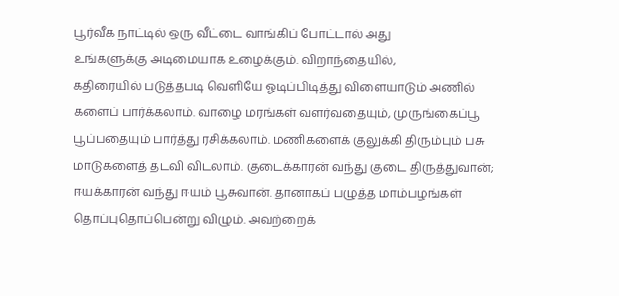பூர்வீக நாட்டில் ஒரு வீட்டை வாங்கிப் போட்டால் அது
உங்களுக்கு அடிமையாக உழைக்கும். விறாந்தையில்,
கதிரையில் படுத்தபடி வெளியே ஓடிப்பிடித்து விளையாடும் அணில்
களைப் பார்க்கலாம். வாழை மரங்கள் வளர்வதையும், முருங்கைப்பூ
பூப்பதையும் பார்த்து ரசிக்கலாம். மணிகளைக் குலுக்கி திரும்பும் பசு
மாடுகளைத் தடவி விடலாம். குடைக்காரன் வந்து குடை திருத்துவான்;
ஈயக்காரன் வந்து ஈயம் பூசுவான். தானாகப் பழுத்த மாம்பழங்கள்
தொப்புதொப்பென்று விழும். அவற்றைக்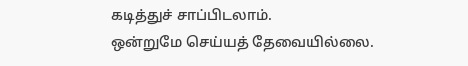கடித்துச் சாப்பிடலாம்.
ஒன்றுமே செய்யத் தேவையில்லை.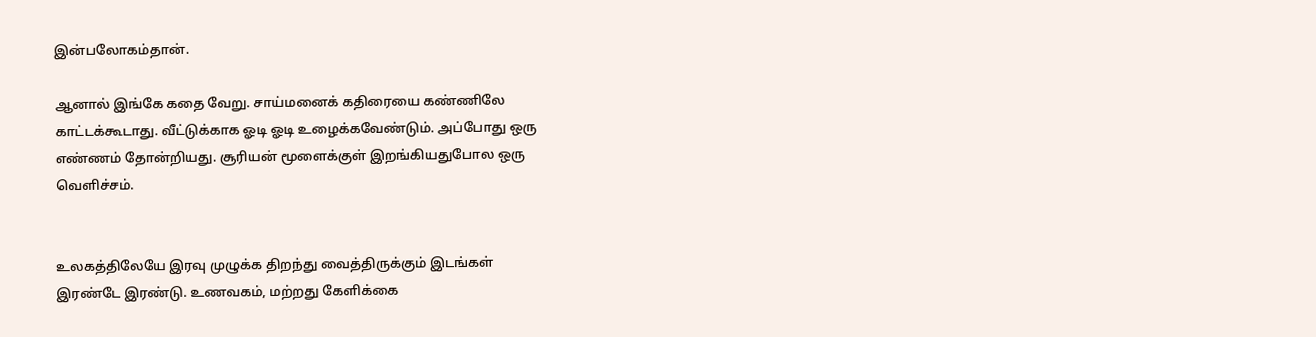இன்பலோகம்தான்.

ஆனால் இங்கே கதை வேறு. சாய்மனைக் கதிரையை கண்ணிலே
காட்டக்கூடாது. வீட்டுக்காக ஓடி ஓடி உழைக்கவேண்டும். அப்போது ஒரு
எண்ணம் தோன்றியது. சூரியன் மூளைக்குள் இறங்கியதுபோல ஒரு
வெளிச்சம்.


உலகத்திலேயே இரவு முழுக்க திறந்து வைத்திருக்கும் இடங்கள்
இரண்டே இரண்டு. உணவகம், மற்றது கேளிக்கை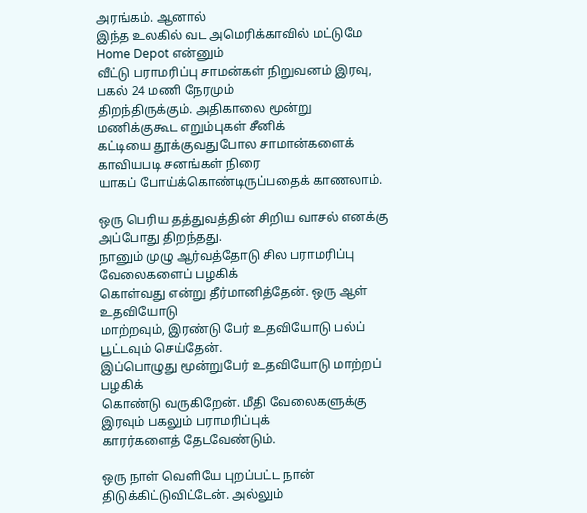அரங்கம். ஆனால்
இந்த உலகில் வட அமெரிக்காவில் மட்டுமே Home Depot என்னும்
வீட்டு பராமரிப்பு சாமன்கள் நிறுவனம் இரவு, பகல் 24 மணி நேரமும்
திறந்திருக்கும். அதிகாலை மூன்று மணிக்குகூட எறும்புகள் சீனிக்
கட்டியை தூக்குவதுபோல சாமான்களைக் காவியபடி சனங்கள் நிரை
யாகப் போய்க்கொண்டிருப்பதைக் காணலாம்.

ஒரு பெரிய தத்துவத்தின் சிறிய வாசல் எனக்கு அப்போது திறந்தது.
நானும் முழு ஆர்வத்தோடு சில பராமரிப்பு வேலைகளைப் பழகிக்
கொள்வது என்று தீர்மானித்தேன். ஒரு ஆள் உதவியோடு
மாற்றவும், இரண்டு பேர் உதவியோடு பல்ப் பூட்டவும் செய்தேன்.
இப்பொழுது மூன்றுபேர் உதவியோடு மாற்றப் பழகிக்
கொண்டு வருகிறேன். மீதி வேலைகளுக்கு இரவும் பகலும் பராமரிப்புக்
காரர்களைத் தேடவேண்டும்.

ஒரு நாள் வெளியே புறப்பட்ட நான் திடுக்கிட்டுவிட்டேன். அல்லும்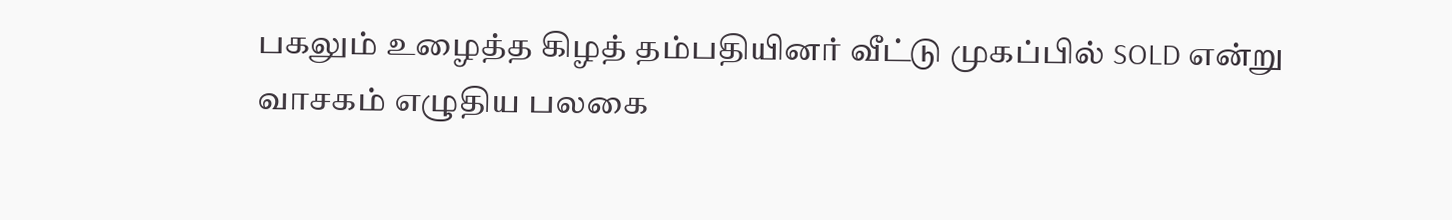பகலும் உழைத்த கிழத் தம்பதியினர் வீட்டு முகப்பில் SOLD என்று
வாசகம் எழுதிய பலகை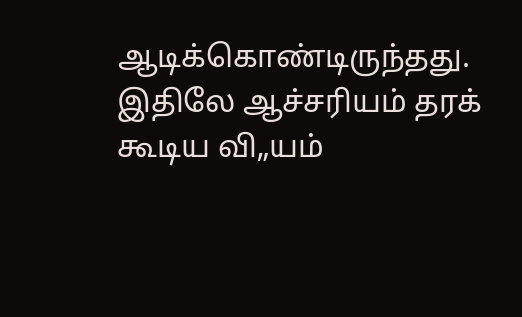ஆடிக்கொண்டிருந்தது. இதிலே ஆச்சரியம் தரக்
கூடிய வி„யம்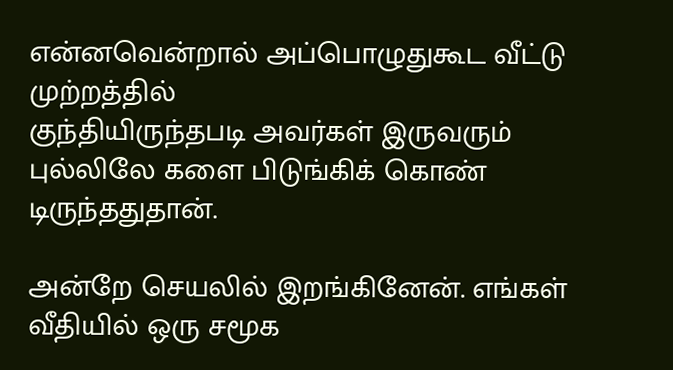என்னவென்றால் அப்பொழுதுகூட வீட்டு முற்றத்தில்
குந்தியிருந்தபடி அவர்கள் இருவரும் புல்லிலே களை பிடுங்கிக் கொண்
டிருந்ததுதான்.

அன்றே செயலில் இறங்கினேன். எங்கள் வீதியில் ஒரு சமூக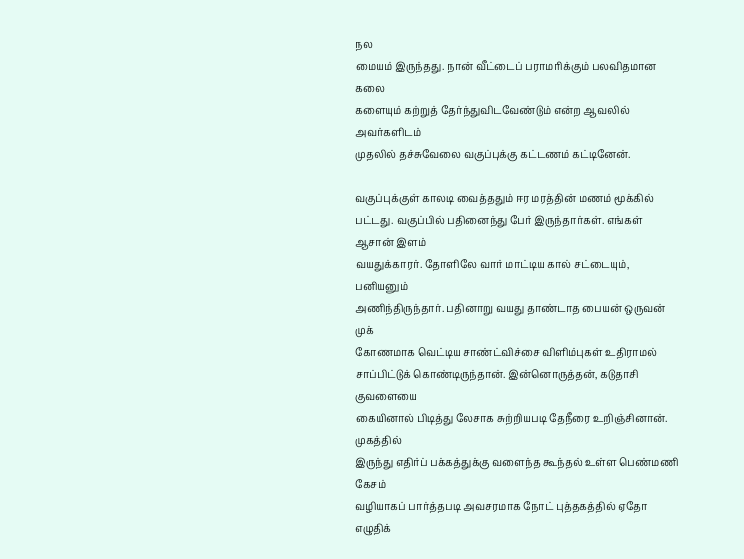நல
மையம் இருந்தது. நான் வீட்டைப் பராமரிக்கும் பலவிதமான கலை
களையும் கற்றுத் தேர்ந்துவிடவேண்டும் என்ற ஆவலில் அவர்களிடம்
முதலில் தச்சுவேலை வகுப்புக்கு கட்டணம் கட்டினேன்.

வகுப்புக்குள் காலடி வைத்ததும் ஈர மரத்தின் மணம் மூக்கில்
பட்டது. வகுப்பில் பதினைந்து பேர் இருந்தார்கள். எங்கள் ஆசான் இளம்
வயதுக்காரர். தோளிலே வார் மாட்டிய கால் சட்டையும், பனியனும்
அணிந்திருந்தார். பதினாறு வயது தாண்டாத பையன் ஒருவன் முக்
கோணமாக வெட்டிய சாண்ட்விச்சை விளிம்புகள் உதிராமல்
சாப்பிட்டுக் கொண்டிருந்தான். இன்னொருத்தன், கடுதாசி குவளையை
கையினால் பிடித்து லேசாக சுற்றியபடி தேநீரை உறிஞ்சினான். முகத்தில்
இருந்து எதிர்ப் பக்கத்துக்கு வளைந்த கூந்தல் உள்ள பெண்மணி கேசம்
வழியாகப் பார்த்தபடி அவசரமாக நோட் புத்தகத்தில் ஏதோ எழுதிக்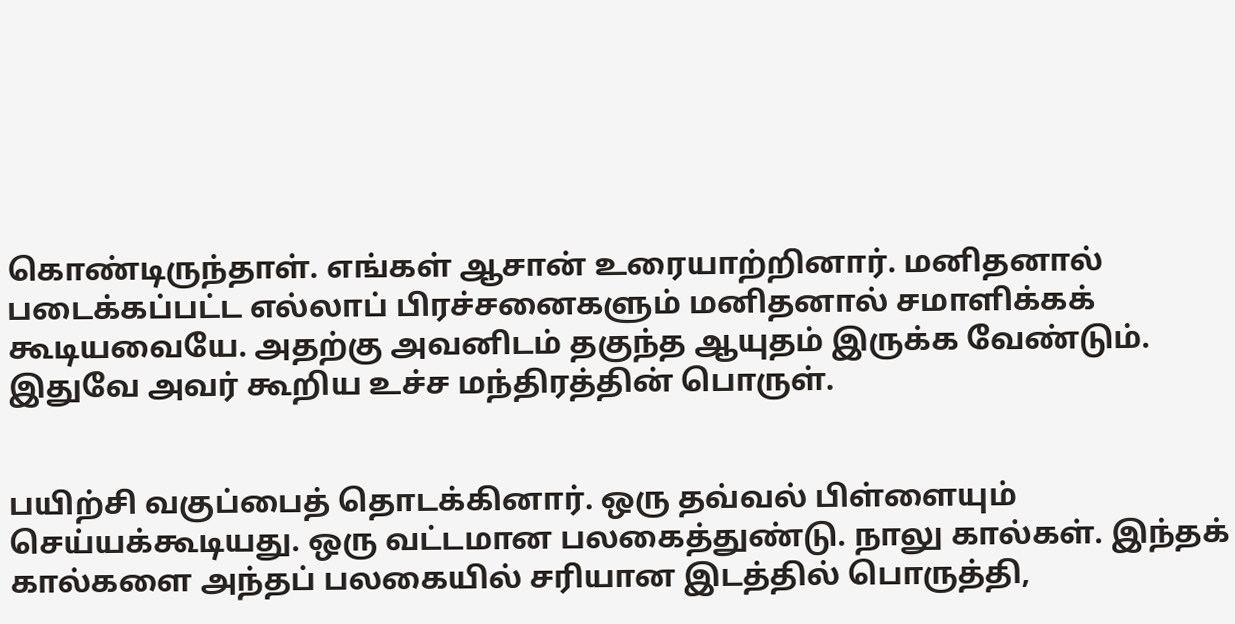கொண்டிருந்தாள். எங்கள் ஆசான் உரையாற்றினார். மனிதனால்
படைக்கப்பட்ட எல்லாப் பிரச்சனைகளும் மனிதனால் சமாளிக்கக்
கூடியவையே. அதற்கு அவனிடம் தகுந்த ஆயுதம் இருக்க வேண்டும்.
இதுவே அவர் கூறிய உச்ச மந்திரத்தின் பொருள்.


பயிற்சி வகுப்பைத் தொடக்கினார். ஒரு தவ்வல் பிள்ளையும்
செய்யக்கூடியது. ஒரு வட்டமான பலகைத்துண்டு. நாலு கால்கள். இந்தக்
கால்களை அந்தப் பலகையில் சரியான இடத்தில் பொருத்தி,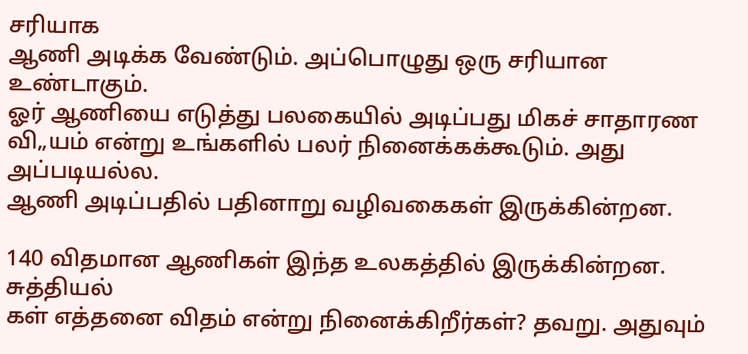சரியாக
ஆணி அடிக்க வேண்டும். அப்பொழுது ஒரு சரியான உண்டாகும்.
ஓர் ஆணியை எடுத்து பலகையில் அடிப்பது மிகச் சாதாரண
வி„யம் என்று உங்களில் பலர் நினைக்கக்கூடும். அது அப்படியல்ல.
ஆணி அடிப்பதில் பதினாறு வழிவகைகள் இருக்கின்றன.

140 விதமான ஆணிகள் இந்த உலகத்தில் இருக்கின்றன. சுத்தியல்
கள் எத்தனை விதம் என்று நினைக்கிறீர்கள்? தவறு. அதுவும்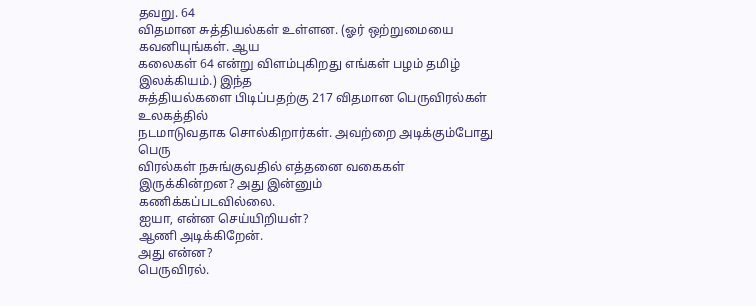தவறு. 64
விதமான சுத்தியல்கள் உள்ளன. (ஓர் ஒற்றுமையை கவனியுங்கள். ஆய
கலைகள் 64 என்று விளம்புகிறது எங்கள் பழம் தமிழ் இலக்கியம்.) இந்த
சுத்தியல்களை பிடிப்பதற்கு 217 விதமான பெருவிரல்கள் உலகத்தில்
நடமாடுவதாக சொல்கிறார்கள். அவற்றை அடிக்கும்போது பெரு
விரல்கள் நசுங்குவதில் எத்தனை வகைகள் இருக்கின்றன? அது இன்னும்
கணிக்கப்படவில்லை.
ஐயா, என்ன செய்யிறியள்?
ஆணி அடிக்கிறேன்.
அது என்ன?
பெருவிரல்.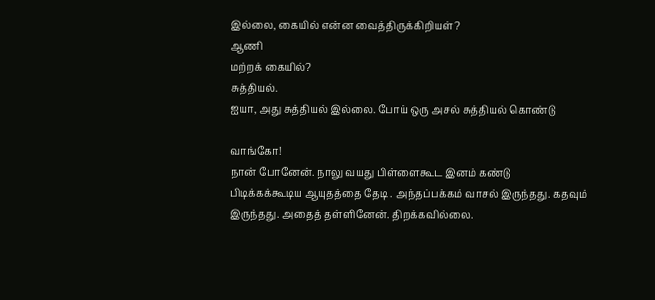இல்லை, கையில் என்ன வைத்திருக்கிறியள்?
ஆணி
மற்றக் கையில்?
சுத்தியல்.
ஐயா, அது சுத்தியல் இல்லை. போய் ஒரு அசல் சுத்தியல் கொண்டு

வாங்கோ!
நான் போனேன். நாலு வயது பிள்ளைகூட இனம் கண்டு
பிடிக்கக்கூடிய ஆயுதத்தை தேடி . அந்தப்பக்கம் வாசல் இருந்தது. கதவும்
இருந்தது. அதைத் தள்ளினேன். திறக்கவில்லை.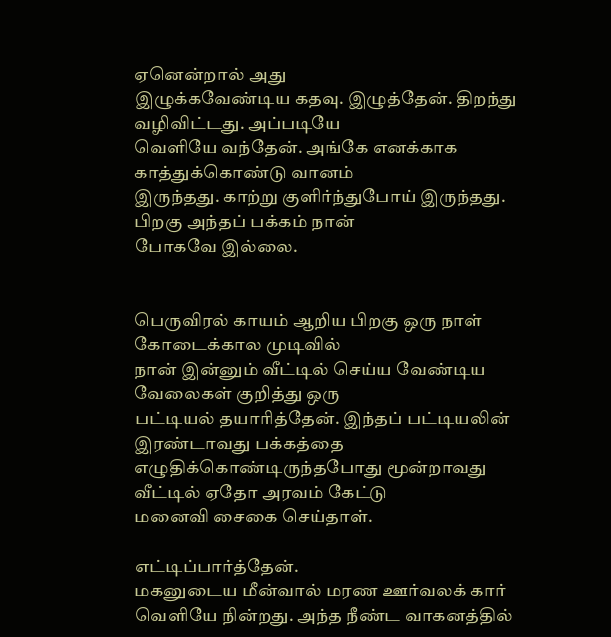ஏனென்றால் அது
இழுக்கவேண்டிய கதவு. இழுத்தேன். திறந்து வழிவிட்டது. அப்படியே
வெளியே வந்தேன். அங்கே எனக்காக காத்துக்கொண்டு வானம்
இருந்தது. காற்று குளிர்ந்துபோய் இருந்தது. பிறகு அந்தப் பக்கம் நான்
போகவே இல்லை.


பெருவிரல் காயம் ஆறிய பிறகு ஒரு நாள் கோடைக்கால முடிவில்
நான் இன்னும் வீட்டில் செய்ய வேண்டிய வேலைகள் குறித்து ஒரு
பட்டியல் தயாரித்தேன். இந்தப் பட்டியலின் இரண்டாவது பக்கத்தை
எழுதிக்கொண்டிருந்தபோது மூன்றாவது வீட்டில் ஏதோ அரவம் கேட்டு
மனைவி சைகை செய்தாள்.

எட்டிப்பார்த்தேன்.
மகனுடைய மீன்வால் மரண ஊர்வலக் கார்
வெளியே நின்றது. அந்த நீண்ட வாகனத்தில்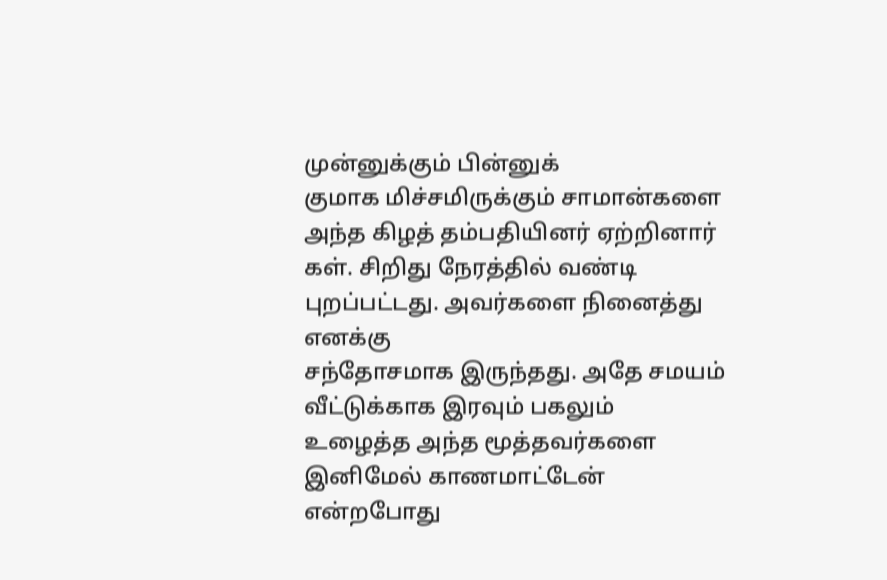முன்னுக்கும் பின்னுக்
குமாக மிச்சமிருக்கும் சாமான்களை அந்த கிழத் தம்பதியினர் ஏற்றினார்
கள். சிறிது நேரத்தில் வண்டி புறப்பட்டது. அவர்களை நினைத்து எனக்கு
சந்தோசமாக இருந்தது. அதே சமயம் வீட்டுக்காக இரவும் பகலும்
உழைத்த அந்த மூத்தவர்களை இனிமேல் காணமாட்டேன் என்றபோது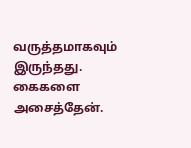வருத்தமாகவும் இருந்தது. கைகளை அசைத்தேன்.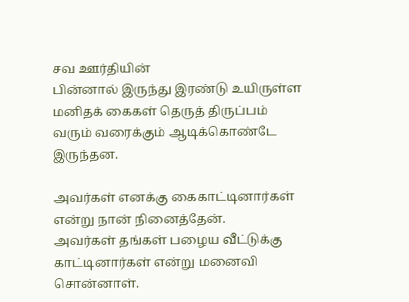சவ ஊர்தியின்
பின்னால் இருந்து இரண்டு உயிருள்ள மனிதக் கைகள் தெருத் திருப்பம்
வரும் வரைக்கும் ஆடிக்கொண்டே இருந்தன.

அவர்கள் எனக்கு கைகாட்டினார்கள் என்று நான் நினைத்தேன்.
அவர்கள் தங்கள் பழைய வீட்டுக்கு காட்டினார்கள் என்று மனைவி
சொன்னாள்.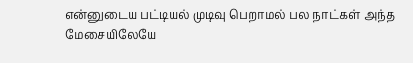என்னுடைய பட்டியல் முடிவு பெறாமல் பல நாட்கள் அந்த
மேசையிலேயே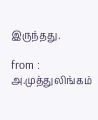இருந்தது.

from : அ.முத்துலிங்கம்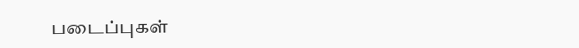படைப்புகள்